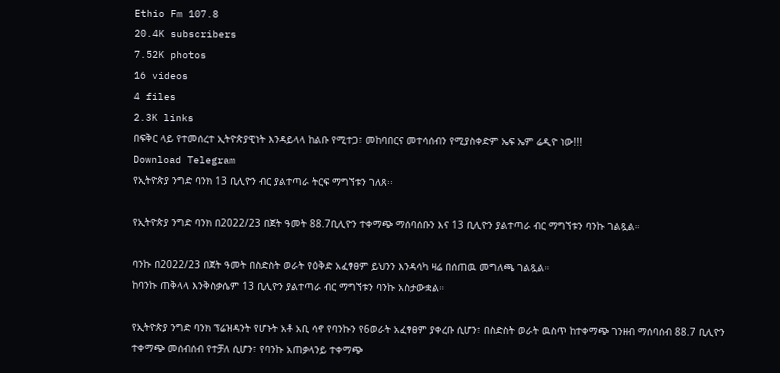Ethio Fm 107.8
20.4K subscribers
7.52K photos
16 videos
4 files
2.3K links
በፍቅር ላይ የተመሰረተ ኢትዮጵያዊነት እንዳይላላ ከልቡ የሚተጋ፣ መከባበርና መተሳሰብን የሚያስቀድም ኤፍ ኤም ሬዲዮ ነው!!!
Download Telegram
የኢትዮጵያ ንግድ ባንክ 13 ቢሊዮን ብር ያልተጣራ ትርፍ ማግኘቱን ገለጸ፡፡

የኢትዮጵያ ንግድ ባንክ በ2022/23 በጀት ዓመት 88.7ቢሊዮን ተቀማጭ ማሰባሰቡን እና 13 ቢሊዮን ያልተጣራ ብር ማግኘቱን ባንኩ ገልጿል።

ባንኩ በ2022/23 በጀት ዓመት በስድስት ወራት የዕቅድ አፈፃፀም ይህንን እንዳሳካ ዛሬ በሰጠዉ መግለጫ ገልጿል።
ከባንኩ ጠቅላላ እንቅስቃሴም 13 ቢሊዮን ያልተጣራ ብር ማግኘቱን ባንኩ አስታውቋል።

የኢትዮጵያ ንግድ ባንክ ፕሬዝዳንት የሆኑት አቶ አቢ ሳኖ የባንኩን የ6ወራት አፈፃፀም ያቀረቡ ሲሆን፣ በስድስት ወራት ዉስጥ ከተቀማጭ ገንዘብ ማሰባሰብ 88.7 ቢሊዮን ተቀማጭ መሰብሰብ የተቻለ ሲሆን፣ የባንኩ አጠቃላንይ ተቀማጭ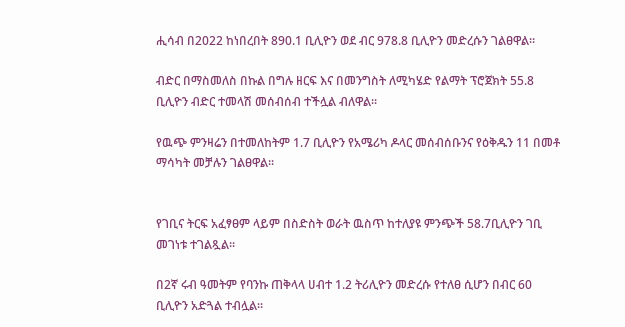ሒሳብ በ2022 ከነበረበት 890.1 ቢሊዮን ወደ ብር 978.8 ቢሊዮን መድረሱን ገልፀዋል።

ብድር በማስመለስ በኩል በግሉ ዘርፍ እና በመንግስት ለሚካሄድ የልማት ፕሮጀክት 55.8 ቢሊዮን ብድር ተመላሽ መሰብሰብ ተችሏል ብለዋል።

የዉጭ ምንዛሬን በተመለከትም 1.7 ቢሊዮን የአሜሪካ ዶላር መሰብሰቡንና የዕቅዱን 11 በመቶ ማሳካት መቻሉን ገልፀዋል።


የገቢና ትርፍ አፈፃፀም ላይም በስድስት ወራት ዉስጥ ከተለያዩ ምንጭች 58.7ቢሊዮን ገቢ መገነቱ ተገልጿል።

በ2ኛ ሩብ ዓመትም የባንኩ ጠቅላላ ሀብተ 1.2 ትሪሊዮን መድረሱ የተለፀ ሲሆን በብር 60 ቢሊዮን አድጓል ተብሏል።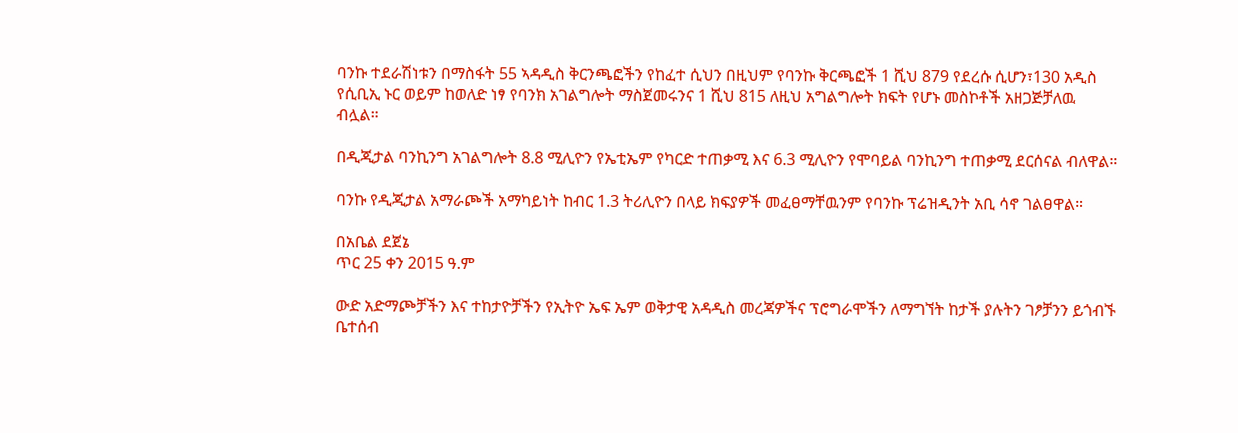ባንኩ ተደራሽነቱን በማስፋት 55 ኣዳዲስ ቅርንጫፎችን የከፈተ ሲህን በዚህም የባንኩ ቅርጫፎች 1 ሺህ 879 የደረሱ ሲሆን፣130 አዲስ የሲቢኢ ኑር ወይም ከወለድ ነፃ የባንክ አገልግሎት ማስጀመሩንና 1 ሺህ 815 ለዚህ አግልግሎት ክፍት የሆኑ መስኮቶች አዘጋጅቻለዉ ብሏል።

በዲጂታል ባንኪንግ አገልግሎት 8.8 ሚሊዮን የኤቲኤም የካርድ ተጠቃሚ እና 6.3 ሚሊዮን የሞባይል ባንኪንግ ተጠቃሚ ደርሰናል ብለዋል።

ባንኩ የዲጂታል አማራጮች አማካይነት ከብር 1.3 ትሪሊዮን በላይ ክፍያዎች መፈፀማቸዉንም የባንኩ ፕሬዝዲንት አቢ ሳኖ ገልፀዋል።

በአቤል ደጀኔ
ጥር 25 ቀን 2015 ዓ.ም

ውድ አድማጮቻችን እና ተከታዮቻችን የኢትዮ ኤፍ ኤም ወቅታዊ አዳዲስ መረጃዎችና ፕሮግራሞችን ለማግኘት ከታች ያሉትን ገፆቻንን ይጎብኙ ቤተሰብ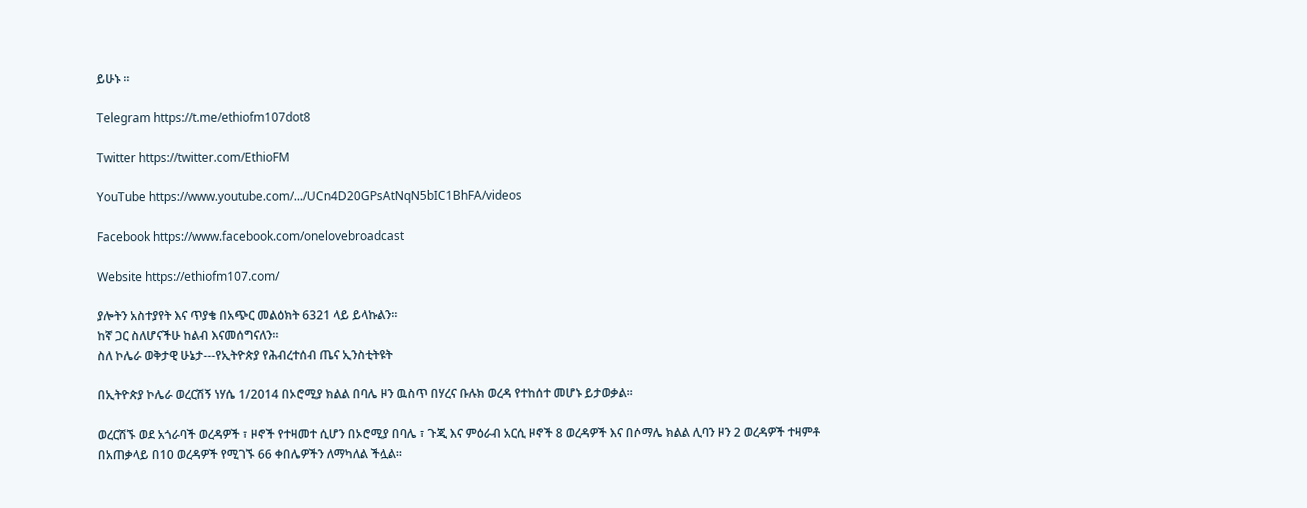ይሁኑ ።

Telegram https://t.me/ethiofm107dot8

Twitter https://twitter.com/EthioFM

YouTube https://www.youtube.com/.../UCn4D20GPsAtNqN5bIC1BhFA/videos

Facebook https://www.facebook.com/onelovebroadcast

Website https://ethiofm107.com/

ያሎትን አስተያየት እና ጥያቄ በአጭር መልዕክት 6321 ላይ ይላኩልን።
ከኛ ጋር ስለሆናችሁ ከልብ እናመሰግናለን።
ስለ ኮሌራ ወቅታዊ ሁኔታ---የኢትዮጵያ የሕብረተሰብ ጤና ኢንስቲትዩት

በኢትዮጵያ ኮሌራ ወረርሽኝ ነሃሴ 1/2014 በኦሮሚያ ክልል በባሌ ዞን ዉስጥ በሃረና ቡሉክ ወረዳ የተከሰተ መሆኑ ይታወቃል፡፡

ወረርሽኙ ወደ አጎራባች ወረዳዎች ፣ ዞኖች የተዛመተ ሲሆን በኦሮሚያ በባሌ ፣ ጉጂ እና ምዕራብ አርሲ ዞኖች 8 ወረዳዎች እና በሶማሌ ክልል ሊባን ዞን 2 ወረዳዎች ተዛምቶ በአጠቃላይ በ10 ወረዳዎች የሚገኙ 66 ቀበሌዎችን ለማካለል ችሏል፡፡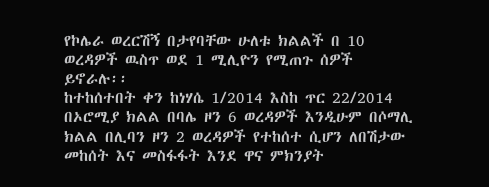የኮሌራ ወረርሽኝ በታየባቸው ሁለቱ ክልልች በ 10 ወረዳዎች ዉስጥ ወደ 1 ሚሊዮን የሚጠጉ ሰዎች ይኖራሉ፡፡
ከተከሰተበት ቀን ከነሃሴ 1/2014 እስከ ጥር 22/2014 በኦሮሚያ ክልል በባሌ ዞን 6 ወረዳዎች እንዲሁም በሶማሊ ክልል በሊባን ዞን 2 ወረዳዎች የተከሰተ ሲሆን ለበሽታው መከሰት እና መስፋፋት እንደ ዋና ምክንያት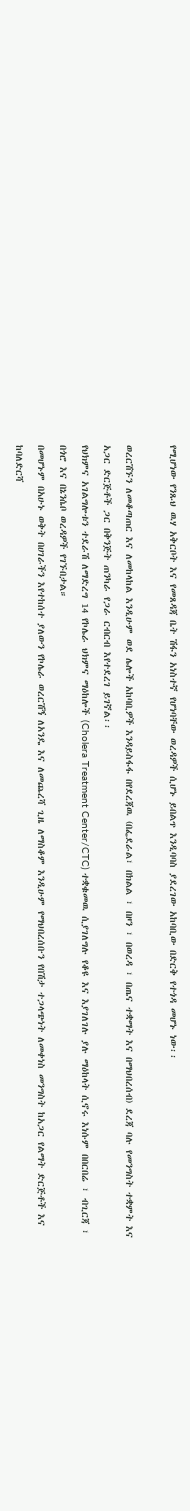የሚሆነው የንጹህ ዉሃ አቅርቦት እና የመጸዳጃ ቤት ሽፋን አነስተኛ የሆነባቸው ወረዳዎች ሲሆኑ ይበልጥ እንዲባባስ ያደረገው አከባቢው በድርቅ የተጎዳ መሆኑ ነው፡፡

ወረርሽኙን ለመቆጣጠር እና ለመከላከል እንዲሁም ወደ ሌሎች አከባቢዎች እንዳይስፋፋ በየደረጃዉ (በፌደራል፣ በክልል ፣ በዞን ፣ በወረዳ ፣ በጤና ተቋማት እና በማህበረሰብ) ደረጃ ባሉ የመንግስት ተቋምት እና አጋር ድርጅቶች ጋር በቅንጅት ጠንካራ የጋራ ርብርብ እየተደረገ ይገኛል፡፡
የህክምና አገልግሎቱን ተደራሽ ለማድረግ 14 የኮሌራ ህክምና ማዕከሎች (Cholera Treatment Center/CTC) ተቋቁመዉ ሲያገለግሉ የቆዩ እና እያገለገሉ ያሉ ማዕከላት ሲኖሩ እነሱም በበርበሬ ፣ ብጊርጃ ፣ በጎሮ እና በኔንሴቦ ወረዳዎች የገኙበታል።
በመሆኑም በአሁኑ ወቅት በሀገራችን እየተከሰተ ያለውን የኮሌራ ወረርሽኝ ለአንዴ እና ለመጨረሻ ጊዜ ለማስቆም እንዲሁም የማህበረሰቡን የበሽታ ተጋላጭነት ለመቀነስ መንግስት ከአጋር የልማት ድርጅቶች እና ከባለድርሻ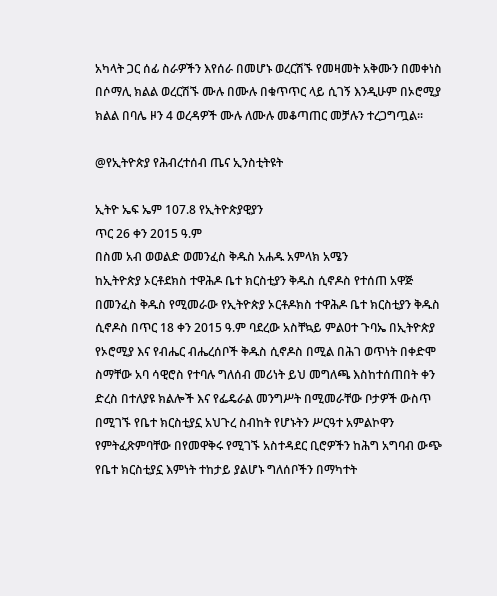አካላት ጋር ሰፊ ስራዎችን እየሰራ በመሆኑ ወረርሽኙ የመዛመት አቅሙን በመቀነስ በሶማሊ ክልል ወረርሽኙ ሙሉ በሙሉ በቁጥጥር ላይ ሲገኝ እንዲሁም በኦሮሚያ ክልል በባሌ ዞን 4 ወረዳዎች ሙሉ ለሙሉ መቆጣጠር መቻሉን ተረጋግጧል፡፡

@የኢትዮጵያ የሕብረተሰብ ጤና ኢንስቲትዩት

ኢትዮ ኤፍ ኤም 107.8 የኢትዮጵያዊያን
ጥር 26 ቀን 2015 ዓ.ም
በስመ አብ ወወልድ ወመንፈስ ቅዱስ አሐዱ አምላክ አሜን
ከኢትዮጵያ ኦርቶደክስ ተዋሕዶ ቤተ ክርስቲያን ቅዱስ ሲኖዶስ የተሰጠ አዋጅ
በመንፈስ ቅዱስ የሚመራው የኢትዮጵያ ኦርቶዶክስ ተዋሕዶ ቤተ ክርስቲያን ቅዱስ ሲኖዶስ በጥር 18 ቀን 2015 ዓ.ም ባደረው አስቸኳይ ምልዐተ ጉባኤ በኢትዮጵያ የኦሮሚያ እና የብሔር ብሔረሰቦች ቅዱስ ሲኖዶስ በሚል በሕገ ወጥነት በቀድሞ ስማቸው አባ ሳዊሮስ የተባሉ ግለሰብ መሪነት ይህ መግለጫ እስከተሰጠበት ቀን ድረስ በተለያዩ ክልሎች እና የፌዴራል መንግሥት በሚመራቸው ቦታዎች ውስጥ በሚገኙ የቤተ ክርስቲያኗ አህጉረ ስብከት የሆኑትን ሥርዓተ አምልኮዋን የምትፈጽምባቸው በየመዋቅሩ የሚገኙ አስተዳደር ቢሮዎችን ከሕግ አግባብ ውጭ የቤተ ክርስቲያኗ እምነት ተከታይ ያልሆኑ ግለሰቦችን በማካተት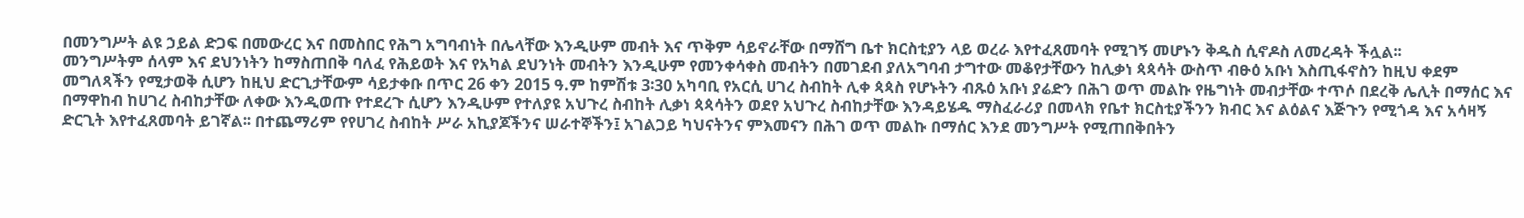በመንግሥት ልዩ ኃይል ድጋፍ በመውረር እና በመስበር የሕግ አግባብነት በሌላቸው እንዲሁም መብት እና ጥቅም ሳይኖራቸው በማሸግ ቤተ ክርስቲያን ላይ ወረራ እየተፈጸመባት የሚገኝ መሆኑን ቅዱስ ሲኖዶስ ለመረዳት ችሏል፡፡
መንግሥትም ሰላም እና ደህንነትን ከማስጠበቅ ባለፈ የሕይወት እና የአካል ደህንነት መብትን እንዲሁም የመንቀሳቀስ መብትን በመገደብ ያለአግባብ ታግተው መቆየታቸውን ከሊቃነ ጳጳሳት ውስጥ ብፁዕ አቡነ እስጢፋኖስን ከዚህ ቀደም መግለጻችን የሚታወቅ ሲሆን ከዚህ ድርጊታቸውም ሳይታቀቡ በጥር 26 ቀን 2015 ዓ.ም ከምሽቱ 3፡30 አካባቢ የአርሲ ሀገረ ስብከት ሊቀ ጳጳስ የሆኑትን ብጹዕ አቡነ ያሬድን በሕገ ወጥ መልኩ የዜግነት መብታቸው ተጥሶ በደረቅ ሌሊት በማሰር እና በማዋከብ ከሀገረ ስብከታቸው ለቀው እንዲወጡ የተደረጉ ሲሆን እንዲሁም የተለያዩ አህጉረ ስብከት ሊቃነ ጳጳሳትን ወደየ አህጉረ ስብከታቸው እንዳይሄዱ ማስፈራሪያ በመላክ የቤተ ክርስቲያችንን ክብር እና ልዕልና እጅጉን የሚጎዳ እና አሳዛኝ ድርጊት እየተፈጸመባት ይገኛል፡፡ በተጨማሪም የየሀገረ ስብከት ሥራ አኪያጆችንና ሠራተኞችን፤ አገልጋይ ካህናትንና ምእመናን በሕገ ወጥ መልኩ በማሰር እንደ መንግሥት የሚጠበቅበትን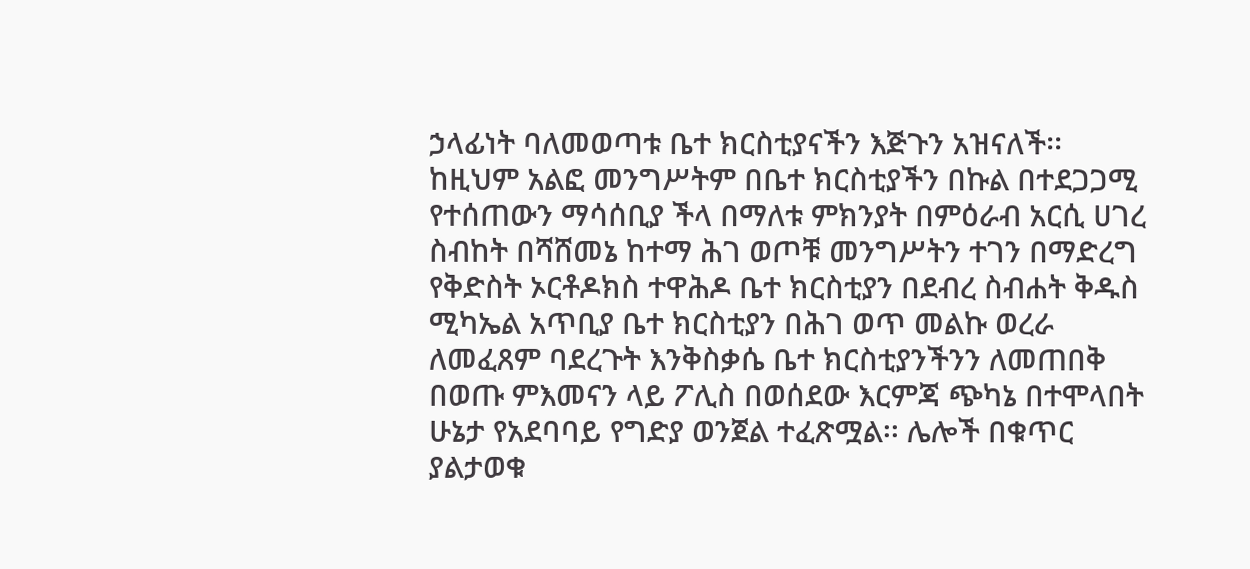ኃላፊነት ባለመወጣቱ ቤተ ክርስቲያናችን እጅጉን አዝናለች፡፡
ከዚህም አልፎ መንግሥትም በቤተ ክርስቲያችን በኩል በተደጋጋሚ የተሰጠውን ማሳሰቢያ ችላ በማለቱ ምክንያት በምዕራብ አርሲ ሀገረ ስብከት በሻሸመኔ ከተማ ሕገ ወጦቹ መንግሥትን ተገን በማድረግ የቅድስት ኦርቶዶክስ ተዋሕዶ ቤተ ክርስቲያን በደብረ ስብሐት ቅዱስ ሚካኤል አጥቢያ ቤተ ክርስቲያን በሕገ ወጥ መልኩ ወረራ ለመፈጸም ባደረጉት እንቅስቃሴ ቤተ ክርስቲያንችንን ለመጠበቅ በወጡ ምእመናን ላይ ፖሊስ በወሰደው እርምጃ ጭካኔ በተሞላበት ሁኔታ የአደባባይ የግድያ ወንጀል ተፈጽሟል፡፡ ሌሎች በቁጥር ያልታወቁ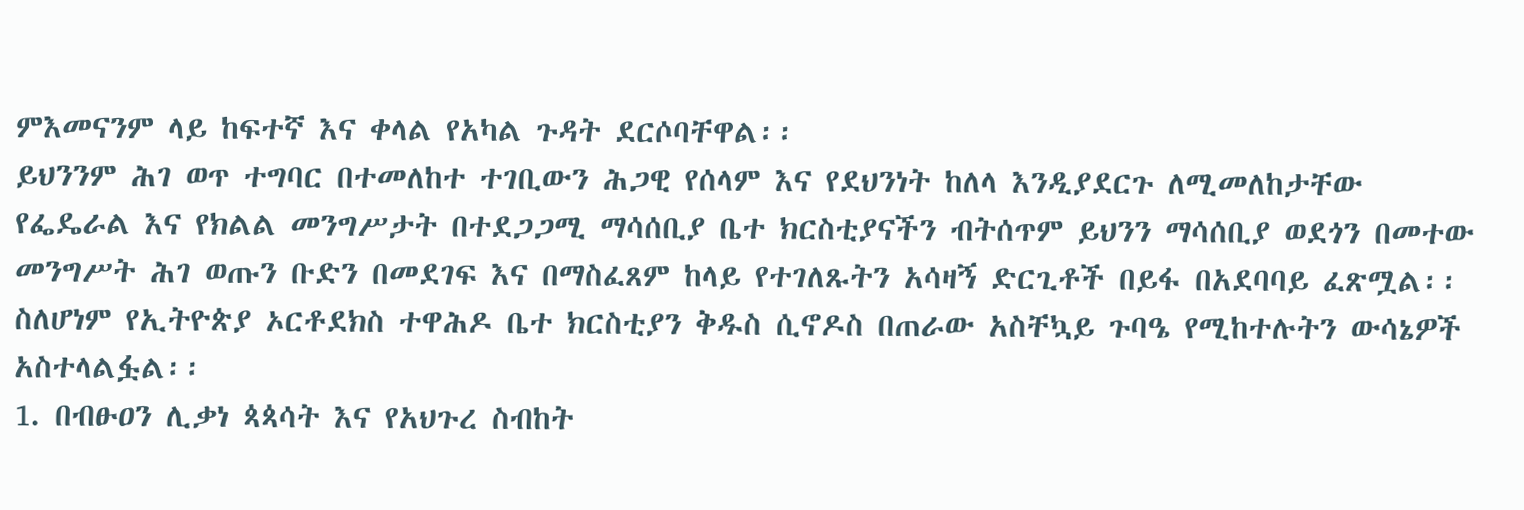ምእመናንም ላይ ከፍተኛ እና ቀላል የአካል ጉዳት ደርሶባቸዋል፡፡
ይህንንም ሕገ ወጥ ተግባር በተመለከተ ተገቢውን ሕጋዊ የሰላም እና የደህንነት ከለላ እንዲያደርጉ ለሚመለከታቸው የፌዴራል እና የክልል መንግሥታት በተደጋጋሚ ማሳሰቢያ ቤተ ክርስቲያናችን ብትሰጥም ይህንን ማሳሰቢያ ወደጎን በመተው መንግሥት ሕገ ወጡን ቡድን በመደገፍ እና በማስፈጸም ከላይ የተገለጹትን አሳዛኝ ድርጊቶች በይፋ በአደባባይ ፈጽሟል፡፡
ስለሆነም የኢትዮጵያ ኦርቶደክስ ተዋሕዶ ቤተ ክርስቲያን ቅዱስ ሲኖዶስ በጠራው አስቸኳይ ጉባዔ የሚከተሉትን ውሳኔዎች አስተላልፏል፡፡
1. በብፁዐን ሊቃነ ጳጳሳት እና የአህጉረ ስብከት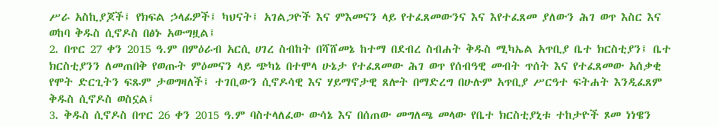ሥራ አስኪያጆች፤ የክፍል ኃላፊዎች፤ ካህናት፤ አገልጋዮች እና ምእመናን ላይ የተፈጸመውንና እና እየተፈጸመ ያለውን ሕገ ወጥ እስር እና ወከባ ቅዱስ ሲኖዶስ በፅኑ አውግዟል፤
2. በጥር 27 ቀን 2015 ዓ.ም በምዕራብ አርሲ ሀገረ ስብከት በሻሸመኔ ከተማ በደብረ ስብሐት ቅዱስ ሚካኤል አጥቢያ ቤተ ክርስቲያን፤ ቤተ ክርስቲያንን ለመጠበቅ የወጡት ምዕመናን ላይ ጭካኔ በተሞላ ሁኔታ የተፈጸመው ሕገ ወጥ የሰብዓዊ መብት ጥሰት እና የተፈጸመው አሰቃቂ የሞት ድርጊትን ፍጹም ታወግዛለች፤ ተገቢውን ሲኖዶሳዊ እና ሃይማኖታዊ ጸሎት በማድረግ በሁሉም አጥቢያ ሥርዓተ ፍትሐት እንዲፈጸም ቅዱስ ሲኖዶስ ወስኗል፤
3. ቅዱስ ሲኖዶስ በጥር 26 ቀን 2015 ዓ.ም ባስተላለፈው ውሳኔ እና በሰጠው መግለጫ መላው የቤተ ክርስቲያኒቱ ተከታዮች ጾመ ነነዌን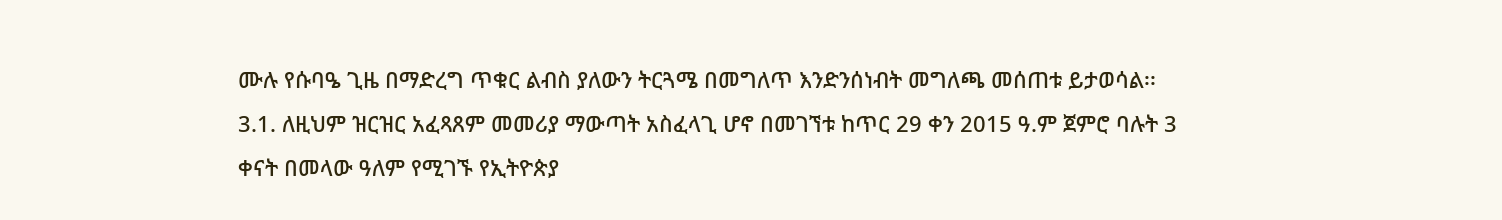ሙሉ የሱባዔ ጊዜ በማድረግ ጥቁር ልብስ ያለውን ትርጓሜ በመግለጥ እንድንሰነብት መግለጫ መሰጠቱ ይታወሳል፡፡
3.1. ለዚህም ዝርዝር አፈጻጸም መመሪያ ማውጣት አስፈላጊ ሆኖ በመገኘቱ ከጥር 29 ቀን 2015 ዓ.ም ጀምሮ ባሉት 3 ቀናት በመላው ዓለም የሚገኙ የኢትዮጵያ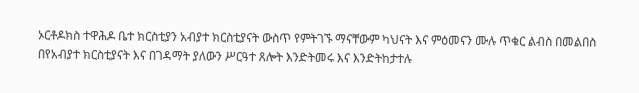ኦርቶዶክስ ተዋሕዶ ቤተ ክርስቲያን አብያተ ክርስቲያናት ውስጥ የምትገኙ ማናቸውም ካህናት እና ምዕመናን ሙሉ ጥቁር ልብስ በመልበስ በየአብያተ ክርስቲያናት እና በገዳማት ያለውን ሥርዓተ ጸሎት እንድትመሩ እና እንድትከታተሉ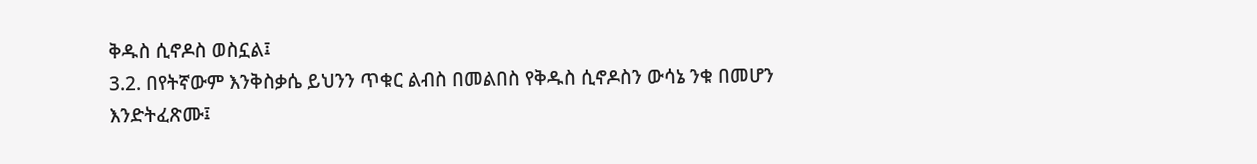ቅዱስ ሲኖዶስ ወስኗል፤
3.2. በየትኛውም እንቅስቃሴ ይህንን ጥቁር ልብስ በመልበስ የቅዱስ ሲኖዶስን ውሳኔ ንቁ በመሆን እንድትፈጽሙ፤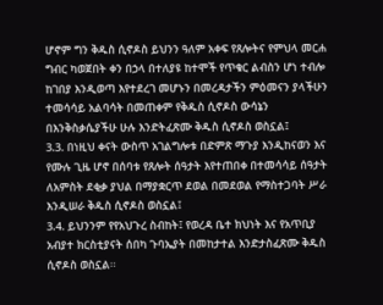ሆኖም ግን ቅዱስ ሲኖዶስ ይህንን ዓለም አቀፍ የጸሎትና የምህላ መርሐ ግብር ካወጀበት ቀን በኃላ በተለያዩ ከተሞች የጥቁር ልብስን ሆነ ተብሎ ከገበያ እንዲወጣ እየተደረገ መሆኑን በመረዳታችን ምዕመናን ያላችሁን ተመሳሳይ አልባሳት በመጠቀም የቅዱስ ሲኖዶስ ውሳኔን በእንቅስቃሴያችሁ ሁሉ እንድትፈጽሙ ቅዱስ ሲኖዶስ ወስኗል፤
3.3. በነዚህ ቀናት ውስጥ አገልግሎቱ በድምጽ ማጉያ እንዲከናወን እና የሙሉ ጊዜ ሆኖ በሰባቱ የጸሎት ሰዓታት እየተጠበቀ በተመሳሳይ ሰዓታት ለአምስት ደቂቃ ያህል በማያቋርጥ ደወል በመደወል የማስተጋባት ሥራ እንዲሠራ ቅዱስ ሲኖዶስ ወስኗል፤
3.4. ይህንንም የየአህጉረ ስብከት፤ የወረዳ ቤተ ክህነት እና የአጥቢያ አብያተ ክርስቲያናት ሰበካ ጉባኤያት በመከታተል እንድታስፈጽሙ ቅዱስ ሲኖዶስ ወስኗል፡፡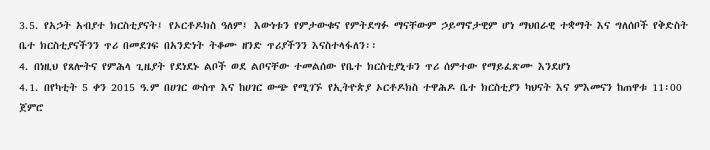3.5. የአኃት አብያተ ክርስቲያናት፤ የኦርቶዶክስ ዓለም፤ እውነቱን የምታውቁና የምትደግፉ ማናቸውም ኃይማኖታዊም ሆነ ማህበራዊ ተቋማት እና ግለሰቦች የቅድስት ቤተ ክርስቲያናችንን ጥሪ በመደገፍ በአንድነት ትቆሙ ዘንድ ጥሪያችንን እናስተላፋለን፡፡
4. በነዚህ የጸሎትና የምሕላ ጊዜያት የደነደኑ ልቦች ወደ ልቦናቸው ተመልሰው የቤተ ክርስቲያኒቱን ጥሪ ሰምተው የማይፈጽሙ እንደሆነ
4.1. በየካቲት 5 ቀን 2015 ዓ.ም በሀገር ውስጥ እና ከሀገር ውጭ የሚገኙ የኢትዮጵያ ኦርቶዶክስ ተዋሕዶ ቤተ ክርስቲያን ካህናት እና ምእመናን ከጠዋቱ 11፡00 ጀምሮ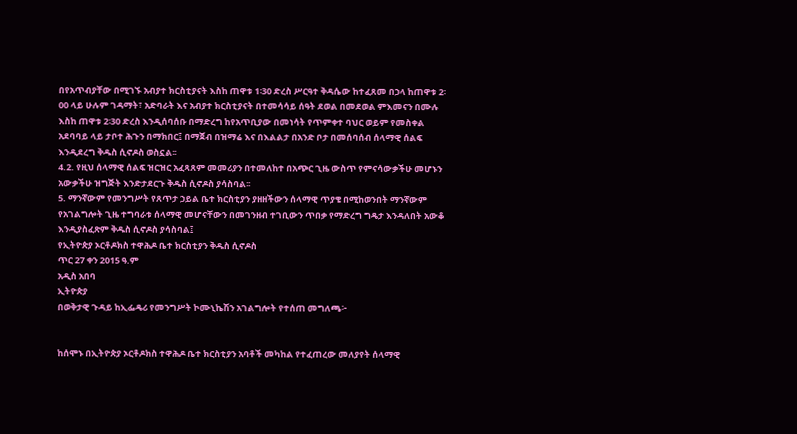በየአጥብያቸው በሚገኙ አብያተ ክርስቲያናት እስከ ጠዋቱ 1፡30 ድረስ ሥርዓተ ቅዳሴው ከተፈጸመ በኃላ ከጠዋቱ 2፡00 ላይ ሁሉም ገዳማት፣ አድባራት እና አብያተ ክርስቲያናት በተመሳሳይ ሰዓት ደወል በመደወል ምእመናን በሙሉ እስከ ጠዋቱ 2፡30 ድረስ እንዲሰባሰቡ በማድረግ ከየአጥቢያው በመነሳት የጥምቀተ ባህር ወይም የመስቀል አደባባይ ላይ ታቦተ ሕጉን በማክበር፤ በማጀብ በዝማሬ እና በእልልታ በአንድ ቦታ በመሰባሰብ ሰላማዊ ሰልፍ እንዲደረግ ቅዱስ ሲኖዶስ ወስኗል፡፡
4.2. የዚህ ሰላማዊ ሰልፍ ዝርዝር አፈጻጸም መመሪያን በተመለከተ በአጭር ጊዜ ውስጥ የምናሳውቃችሁ መሆኑን አውቃችሁ ዝግጅት እንድታደርጉ ቅዱስ ሲኖዶስ ያሳስባል፡፡
5. ማንኛውም የመንግሥት የጸጥታ ኃይል ቤተ ክርስቲያን ያዘዘችውን ሰላማዊ ጥያቄ በሚከወንበት ማንኛውም የአገልግሎት ጊዜ ተግባራቱ ሰላማዊ መሆናቸውን በመገንዘብ ተገቢውን ጥበቃ የማድረግ ግዴታ እንዳለበት አውቆ እንዲያስፈጽም ቅዱስ ሲኖዶስ ያሳስባል፤
የኢትዮጵያ ኦርቶዶክስ ተዋሕዶ ቤተ ክርስቲያን ቅዱስ ሲኖዶስ
ጥር 27 ቀን 2015 ዓ.ም
አዲስ አበባ
ኢትዮጵያ
በወቅታዊ ጉዳይ ከኢፌዴሪ የመንግሥት ኮሙኒኬሽን አገልግሎት የተሰጠ መግለጫ፦


ከሰሞኑ በኢትዮጵያ ኦርቶዶክስ ተዋሕዶ ቤተ ክርስቲያን አባቶች መካከል የተፈጠረው መለያየት ሰላማዊ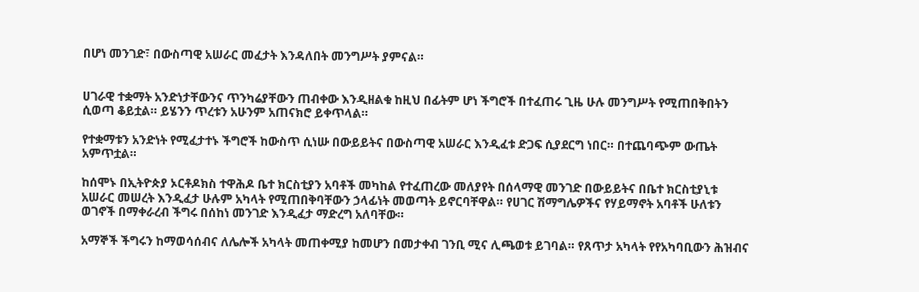በሆነ መንገድ፣ በውስጣዊ አሠራር መፈታት እንዳለበት መንግሥት ያምናል።


ሀገራዊ ተቋማት አንድነታቸውንና ጥንካሬያቸውን ጠብቀው እንዲዘልቁ ከዚህ በፊትም ሆነ ችግሮች በተፈጠሩ ጊዜ ሁሉ መንግሥት የሚጠበቅበትን ሲወጣ ቆይቷል። ይሄንን ጥረቱን አሁንም አጠናክሮ ይቀጥላል።

የተቋማቱን አንድነት የሚፈታተኑ ችግሮች ከውስጥ ሲነሡ በውይይትና በውስጣዊ አሠራር እንዲፈቱ ድጋፍ ሲያደርግ ነበር። በተጨባጭም ውጤት አምጥቷል።

ከሰሞኑ በኢትዮጵያ ኦርቶዶክስ ተዋሕዶ ቤተ ክርስቲያን አባቶች መካከል የተፈጠረው መለያየት በሰላማዊ መንገድ በውይይትና በቤተ ክርስቲያኒቱ አሠራር መሠረት እንዲፈታ ሁሉም አካላት የሚጠበቅባቸውን ኃላፊነት መወጣት ይኖርባቸዋል። የሀገር ሽማግሌዎችና የሃይማኖት አባቶች ሁለቱን ወገኖች በማቀራረብ ችግሩ በሰከነ መንገድ እንዲፈታ ማድረግ አለባቸው።

አማኞች ችግሩን ከማወሳሰብና ለሌሎች አካላት መጠቀሚያ ከመሆን በመታቀብ ገንቢ ሚና ሊጫወቱ ይገባል። የጸጥታ አካላት የየአካባቢውን ሕዝብና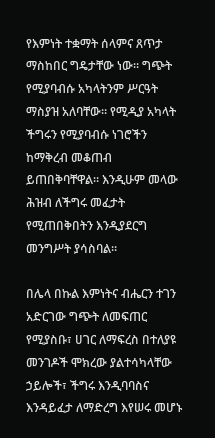የእምነት ተቋማት ሰላምና ጸጥታ ማስከበር ግዴታቸው ነው። ግጭት የሚያባብሱ አካላትንም ሥርዓት ማስያዝ አለባቸው። የሚዲያ አካላት ችግሩን የሚያባብሱ ነገሮችን ከማቅረብ መቆጠብ ይጠበቅባቸዋል። እንዲሁም መላው ሕዝብ ለችግሩ መፈታት የሚጠበቅበትን እንዲያደርግ መንግሥት ያሳስባል።

በሌላ በኩል እምነትና ብሔርን ተገን አድርገው ግጭት ለመፍጠር የሚያስቡ፣ ሀገር ለማፍረስ በተለያዩ መንገዶች ሞክረው ያልተሳካላቸው ኃይሎች፣ ችግሩ እንዲባባስና እንዳይፈታ ለማድረግ እየሠሩ መሆኑ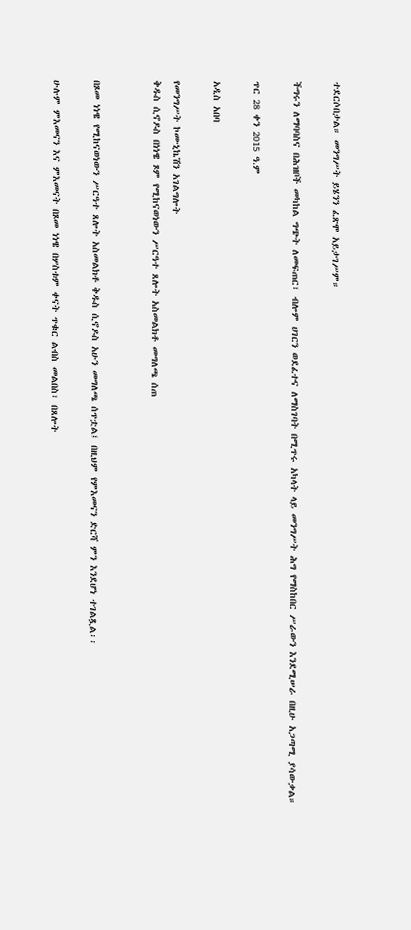ተደርሶበታል። መንግሥት ይሄንን ፈጽሞ አይታገሥም።

ችግሩን ለማባባስና በሕዝቦች መካከል ግጭት ለመፍጠር፣ ብሎም ሀገርን ወደፈተና ለማስገባት በሚጥሩ አካላት ላይ መንግሥት ሕግ የማስከበር ሥራውን እንደሚሠራ በዚሁ አጋጣሚ ያሳውቃል።

ጥር 28 ቀን 2015 ዓ.ም

አዲስ አበባ

የመንግሥት ኮሙኒኬሽን አገልግሎት
ቅዱስ ሲኖዶስ በነነዌ ጾም የሚከናወነውን ሥርዓተ ጸሎት አስመልክቶ መግለጫ ሰጠ


በጾመ ነነዌ የሚከናወነውን ሥርዓተ ጸሎት አስመልክቶ ቅዱስ ሲኖዶስ አሁን መግለጫ ሰጥቷል፤ በዚህም የምእመናን ድርሻ ምን እንደሆነ ተገልጿል፡፡

ሁሉም ምእመናን እና ምእመናት በጾመ ነነዌ በሦስቱም ቀናት ጥቁር ልብስ መልበስ፣ በጸሎት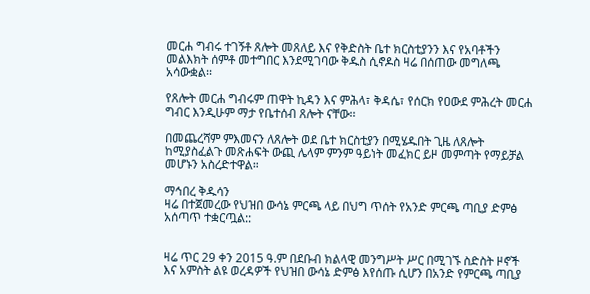መርሐ ግብሩ ተገኝቶ ጸሎት መጸለይ እና የቅድስት ቤተ ክርስቲያንን እና የአባቶችን መልእክት ሰምቶ መተግበር እንደሚገባው ቅዱስ ሲኖዶስ ዛሬ በሰጠው መግለጫ አሳውቋል፡፡

የጸሎት መርሐ ግብሩም ጠዋት ኪዳን እና ምሕላ፣ ቅዳሴ፣ የሰርክ የዐውደ ምሕረት መርሐ ግብር እንዲሁም ማታ የቤተሰብ ጸሎት ናቸው፡፡

በመጨረሻም ምእመናን ለጸሎት ወደ ቤተ ክርስቲያን በሚሄዱበት ጊዜ ለጸሎት ከሚያስፈልጉ መጽሐፍት ውጪ ሌላም ምንም ዓይነት መፈክር ይዞ መምጣት የማይቻል መሆኑን አስረድተዋል።

ማኅበረ ቅዱሳን
ዛሬ በተጀመረው የህዝበ ውሳኔ ምርጫ ላይ በህግ ጥሰት የአንድ ምርጫ ጣቢያ ድምፅ አሰጣጥ ተቋርጧል::


ዛሬ ጥር 29 ቀን 2015 ዓ.ም በደቡብ ክልላዊ መንግሥት ሥር በሚገኙ ስድስት ዞኖች እና አምስት ልዩ ወረዳዎች የህዝበ ውሳኔ ድምፅ እየሰጡ ሲሆን በአንድ የምርጫ ጣቢያ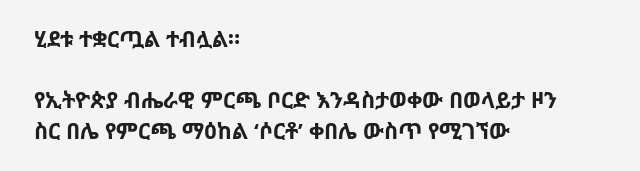ሂደቱ ተቋርጧል ተብሏል።

የኢትዮጵያ ብሔራዊ ምርጫ ቦርድ እንዳስታወቀው በወላይታ ዞን ስር በሌ የምርጫ ማዕከል ‘ሶርቶ’ ቀበሌ ውስጥ የሚገኘው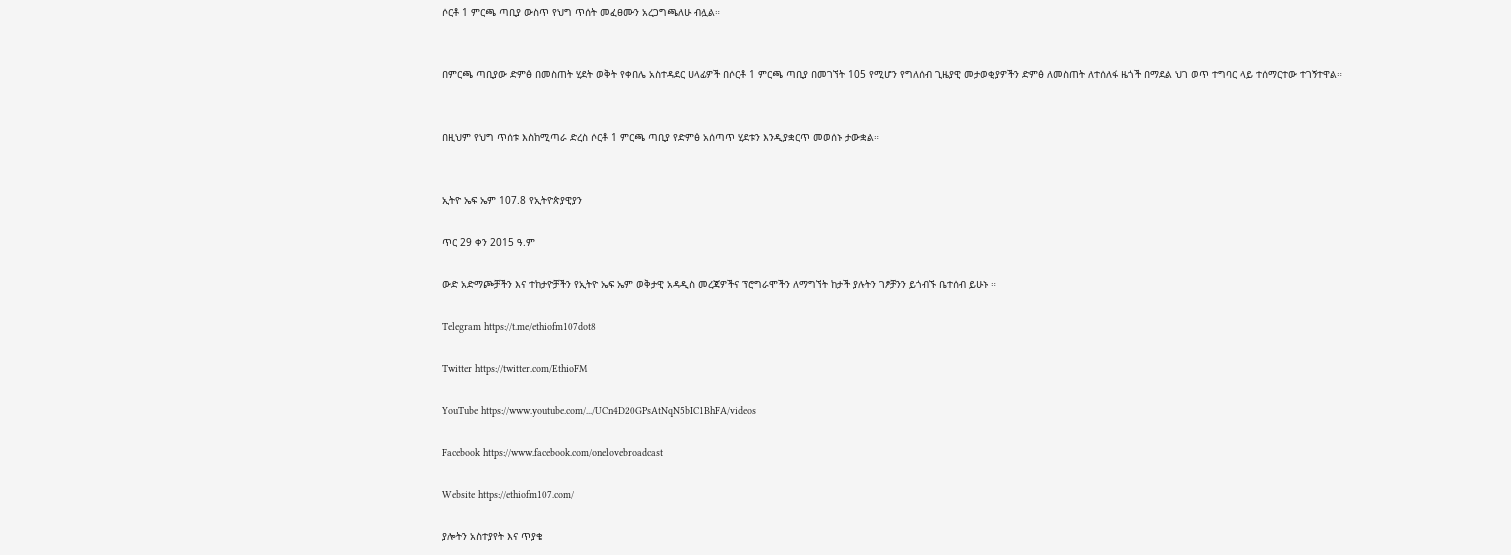ሶርቶ 1 ምርጫ ጣቢያ ውስጥ የህግ ጥሰት መፈፀሙን አረጋግጫለሁ ብሏል።


በምርጫ ጣቢያው ድምፅ በመስጠት ሂደት ወቅት የቀበሌ አስተዳደር ሀላፊዎች በሶርቶ 1 ምርጫ ጣቢያ በመገኘት 105 የሚሆን የግለሰብ ጊዜያዊ መታወቂያዎችን ድምፅ ለመስጠት ለተሰለፋ ዜጎች በማደል ህገ ወጥ ተግባር ላይ ተሰማርተው ተገኝተዋል።


በዚህም የህግ ጥሰቱ እስከሚጣራ ድረስ ሶርቶ 1 ምርጫ ጣቢያ የድምፅ አሰጣጥ ሂደቱን እንዲያቋርጥ መወሰኑ ታውቋል።


ኢትዮ ኤፍ ኤም 107.8 የኢትዮጵያዊያን

ጥር 29 ቀን 2015 ዓ.ም

ውድ አድማጮቻችን እና ተከታዮቻችን የኢትዮ ኤፍ ኤም ወቅታዊ አዳዲስ መረጃዎችና ፕሮግራሞችን ለማግኘት ከታች ያሉትን ገፆቻንን ይጎብኙ ቤተሰብ ይሁኑ ።

Telegram https://t.me/ethiofm107dot8

Twitter https://twitter.com/EthioFM

YouTube https://www.youtube.com/.../UCn4D20GPsAtNqN5bIC1BhFA/videos

Facebook https://www.facebook.com/onelovebroadcast

Website https://ethiofm107.com/

ያሎትን አስተያየት እና ጥያቄ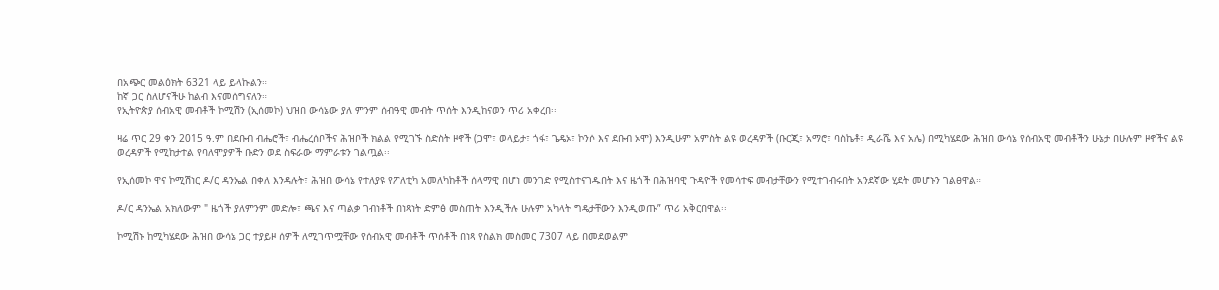በአጭር መልዕክት 6321 ላይ ይላኩልን።
ከኛ ጋር ስለሆናችሁ ከልብ እናመሰግናለን።
የኢትዮጵያ ሰብአዊ መብቶች ኮሚሽን (ኢሰመኮ) ህዝበ ውሳኔው ያለ ምንም ሰብዓዊ መብት ጥሰት እንዲከናወን ጥሪ አቀረበ፡፡

ዛሬ ጥር 29 ቀን 2015 ዓ.ም በደቡብ ብሔሮች፣ ብሔረሰቦችና ሕዝቦች ክልል የሚገኙ ስድስት ዞኖች (ጋሞ፣ ወላይታ፣ ጎፋ፣ ጌዴኦ፣ ኮንሶ እና ደቡብ ኦሞ) እንዲሁም አምስት ልዩ ወረዳዎች (ቡርጂ፣ አማሮ፣ ባስኬቶ፣ ዲራሼ እና አሌ) በሚካሄደው ሕዝበ ውሳኔ የሰብአዊ መብቶችን ሁኔታ በሁሉም ዞኖችና ልዩ ወረዳዎች የሚከታተል የባለሞያዎች ቡድን ወደ ስፍራው ማምራቱን ገልጧል፡፡

የኢሰመኮ ዋና ኮሚሽነር ዶ/ር ዳንኤል በቀለ እንዳሉት፣ ሕዝበ ውሳኔ የተለያዩ የፖለቲካ አመለካከቶች ሰላማዊ በሆነ መንገድ የሚስተናገዱበት እና ዜጎች በሕዝባዊ ጉዳዮች የመሳተፍ መብታቸውን የሚተገብሩበት አንደኛው ሂደት መሆኑን ገልፀዋል።

ዶ/ር ዳንኤል አክለውም " ዜጎች ያለምንም መድሎ፣ ጫና እና ጣልቃ ገብነቶች በነጻነት ድምፅ መስጠት እንዲችሉ ሁሉም አካላት ግዴታቸውን እንዲወጡ” ጥሪ አቅርበዋል፡፡

ኮሚሽኑ ከሚካሄደው ሕዝበ ውሳኔ ጋር ተያይዞ ሰዎች ለሚገጥሟቸው የሰብአዊ መብቶች ጥሰቶች በነጻ የስልክ መስመር 7307 ላይ በመደወልም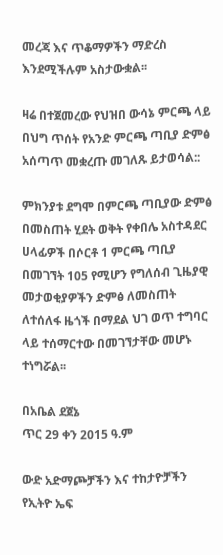መረጃ እና ጥቆማዎችን ማድረስ እንደሚችሉም አስታውቋል፡፡

ዛሬ በተጀመረው የህዝበ ውሳኔ ምርጫ ላይ በህግ ጥሰት የአንድ ምርጫ ጣቢያ ድምፅ አሰጣጥ መቋረጡ መገለጹ ይታወሳል::

ምክንያቱ ደግሞ በምርጫ ጣቢያው ድምፅ በመስጠት ሂደት ወቅት የቀበሌ አስተዳደር ሀላፊዎች በሶርቶ 1 ምርጫ ጣቢያ በመገኘት 105 የሚሆን የግለሰብ ጊዜያዊ መታወቂያዎችን ድምፅ ለመስጠት ለተሰለፋ ዜጎች በማደል ህገ ወጥ ተግባር ላይ ተሰማርተው በመገኘታቸው መሆኑ ተነግሯል፡፡

በአቤል ደጀኔ
ጥር 29 ቀን 2015 ዓ.ም

ውድ አድማጮቻችን እና ተከታዮቻችን የኢትዮ ኤፍ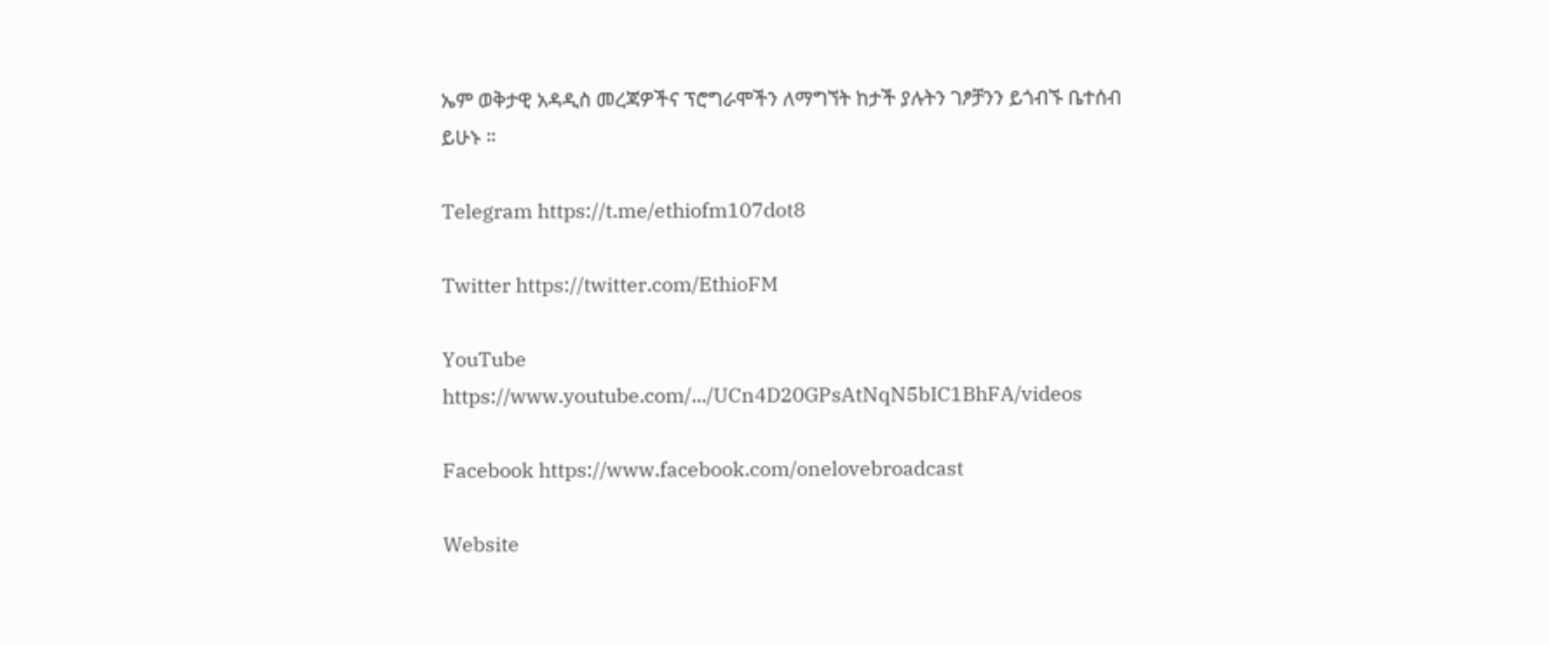ኤም ወቅታዊ አዳዲስ መረጃዎችና ፕሮግራሞችን ለማግኘት ከታች ያሉትን ገፆቻንን ይጎብኙ ቤተሰብ ይሁኑ ።

Telegram https://t.me/ethiofm107dot8

Twitter https://twitter.com/EthioFM

YouTube https://www.youtube.com/.../UCn4D20GPsAtNqN5bIC1BhFA/videos

Facebook https://www.facebook.com/onelovebroadcast

Website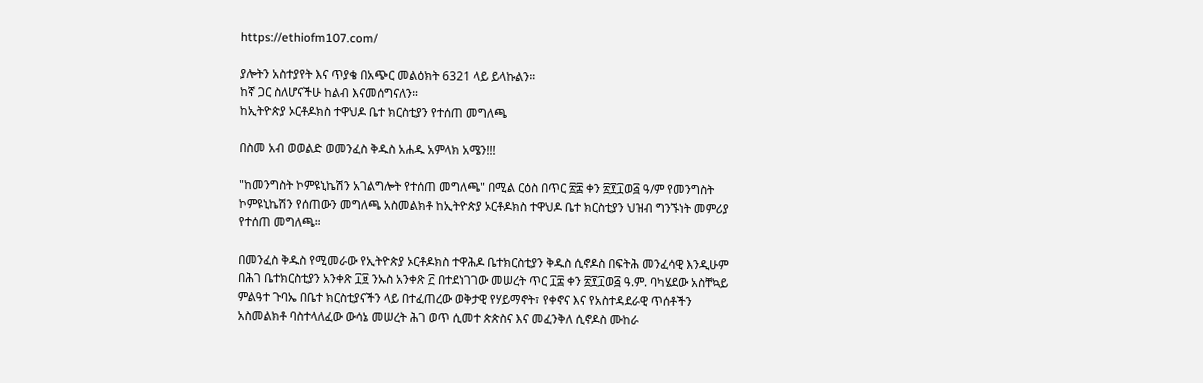https://ethiofm107.com/

ያሎትን አስተያየት እና ጥያቄ በአጭር መልዕክት 6321 ላይ ይላኩልን።
ከኛ ጋር ስለሆናችሁ ከልብ እናመሰግናለን።
ከኢትዮጵያ ኦርቶዶክስ ተዋህዶ ቤተ ክርስቲያን የተሰጠ መግለጫ

በስመ አብ ወወልድ ወመንፈስ ቅዱስ አሐዱ አምላክ አሜን!!!

"ከመንግስት ኮምዩኒኬሽን አገልግሎት የተሰጠ መግለጫ" በሚል ርዕስ በጥር ፳፰ ቀን ፳፻፲ወ፭ ዓ/ም የመንግስት ኮምዩኒኬሽን የሰጠውን መግለጫ አስመልክቶ ከኢትዮጵያ ኦርቶዶክስ ተዋህዶ ቤተ ክርስቲያን ህዝብ ግንኙነት መምሪያ የተሰጠ መግለጫ።

በመንፈስ ቅዱስ የሚመራው የኢትዮጵያ ኦርቶዶክስ ተዋሕዶ ቤተክርስቲያን ቅዱስ ሲኖዶስ በፍትሕ መንፈሳዊ እንዲሁም በሕገ ቤተክርስቲያን አንቀጽ ፲፱ ንኡስ አንቀጽ ፫ በተደነገገው መሠረት ጥር ፲፰ ቀን ፳፻፲ወ፭ ዓ.ም. ባካሄደው አስቸኳይ ምልዓተ ጉባኤ በቤተ ክርስቲያናችን ላይ በተፈጠረው ወቅታዊ የሃይማኖት፣ የቀኖና እና የአስተዳደራዊ ጥሰቶችን አስመልክቶ ባስተላለፈው ውሳኔ መሠረት ሕገ ወጥ ሲመተ ጵጵስና እና መፈንቅለ ሲኖዶስ ሙከራ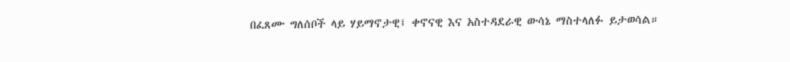በፈጸሙ ግለሰቦች ላይ ሃይማኖታዊ፤ ቀኖናዊ እና አስተዳደራዊ ውሳኔ ማስተላለፉ ይታወሳል።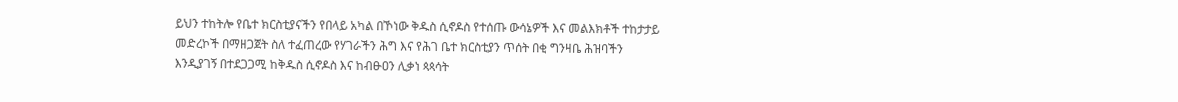ይህን ተከትሎ የቤተ ክርስቲያናችን የበላይ አካል በኾነው ቅዱስ ሲኖዶስ የተሰጡ ውሳኔዎች እና መልእክቶች ተከታታይ መድረኮች በማዘጋጀት ስለ ተፈጠረው የሃገራችን ሕግ እና የሕገ ቤተ ክርስቲያን ጥሰት በቂ ግንዛቤ ሕዝባችን እንዲያገኝ በተደጋጋሚ ከቅዱስ ሲኖዶስ እና ከብፁዐን ሊቃነ ጳጳሳት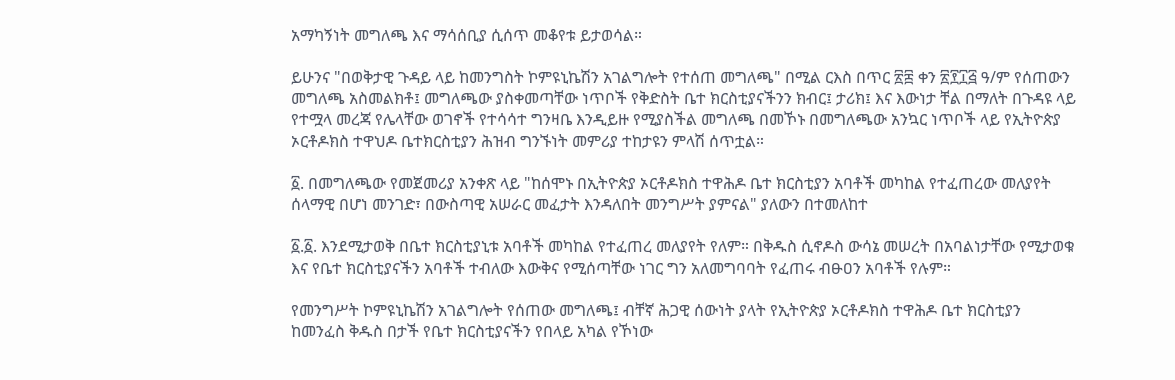አማካኝነት መግለጫ እና ማሳሰቢያ ሲሰጥ መቆየቱ ይታወሳል።

ይሁንና "በወቅታዊ ጉዳይ ላይ ከመንግስት ኮምዩኒኬሽን አገልግሎት የተሰጠ መግለጫ" በሚል ርእስ በጥር ፳፰ ቀን ፳፻፲፭ ዓ/ም የሰጠውን መግለጫ አስመልክቶ፤ መግለጫው ያስቀመጣቸው ነጥቦች የቅድስት ቤተ ክርስቲያናችንን ክብር፤ ታሪክ፤ እና እውነታ ቸል በማለት በጉዳዩ ላይ የተሟላ መረጃ የሌላቸው ወገኖች የተሳሳተ ግንዛቤ እንዲይዙ የሚያስችል መግለጫ በመኾኑ በመግለጫው አንኳር ነጥቦች ላይ የኢትዮጵያ ኦርቶዶክስ ተዋህዶ ቤተክርስቲያን ሕዝብ ግንኙነት መምሪያ ተከታዩን ምላሽ ሰጥቷል።

፩. በመግለጫው የመጀመሪያ አንቀጽ ላይ "ከሰሞኑ በኢትዮጵያ ኦርቶዶክስ ተዋሕዶ ቤተ ክርስቲያን አባቶች መካከል የተፈጠረው መለያየት ሰላማዊ በሆነ መንገድ፣ በውስጣዊ አሠራር መፈታት እንዳለበት መንግሥት ያምናል" ያለውን በተመለከተ

፩.፩. እንደሚታወቅ በቤተ ክርስቲያኒቱ አባቶች መካከል የተፈጠረ መለያየት የለም። በቅዱስ ሲኖዶስ ውሳኔ መሠረት በአባልነታቸው የሚታወቁ እና የቤተ ክርስቲያናችን አባቶች ተብለው እውቅና የሚሰጣቸው ነገር ግን አለመግባባት የፈጠሩ ብፁዐን አባቶች የሉም።

የመንግሥት ኮምዩኒኬሽን አገልግሎት የሰጠው መግለጫ፤ ብቸኛ ሕጋዊ ሰውነት ያላት የኢትዮጵያ ኦርቶዶክስ ተዋሕዶ ቤተ ክርስቲያን ከመንፈስ ቅዱስ በታች የቤተ ክርስቲያናችን የበላይ አካል የኾነው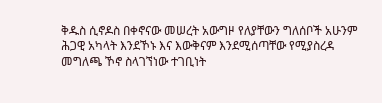ቅዱስ ሲኖዶስ በቀኖናው መሠረት አውግዞ የለያቸውን ግለሰቦች አሁንም ሕጋዊ አካላት እንደኾኑ እና እውቅናም እንደሚሰጣቸው የሚያስረዳ መግለጫ ኾኖ ስላገኘነው ተገቢነት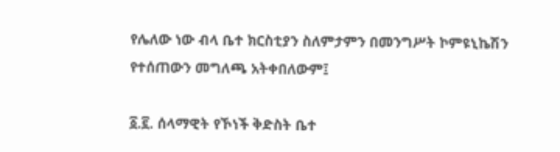የሌለው ነው ብላ ቤተ ክርስቲያን ስለምታምን በመንግሥት ኮምዩኒኬሽን የተሰጠውን መግለጫ አትቀበለውም፤

፩.፪. ሰላማዊት የኾነች ቅድስት ቤተ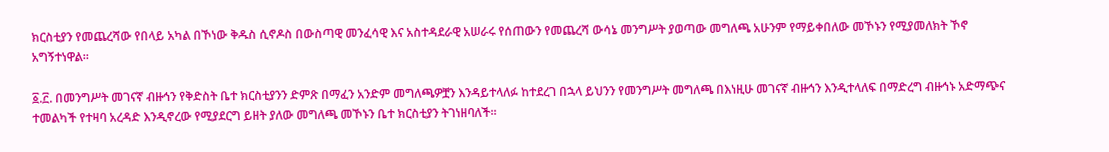ክርስቲያን የመጨረሻው የበላይ አካል በኾነው ቅዱስ ሲኖዶስ በውስጣዊ መንፈሳዊ እና አስተዳደራዊ አሠራሩ የሰጠውን የመጨረሻ ውሳኔ መንግሥት ያወጣው መግለጫ አሁንም የማይቀበለው መኾኑን የሚያመለክት ኾኖ አግኝተነዋል።

፩.፫. በመንግሥት መገናኛ ብዙኅን የቅድስት ቤተ ክርስቲያንን ድምጽ በማፈን አንድም መግለጫዎቿን እንዳይተላለፉ ከተደረገ በኋላ ይህንን የመንግሥት መግለጫ በእነዚሁ መገናኛ ብዙኅን እንዲተላለፍ በማድረግ ብዙኅኑ አድማጭና ተመልካች የተዛባ አረዳድ እንዲኖረው የሚያደርግ ይዘት ያለው መግለጫ መኾኑን ቤተ ክርስቲያን ትገነዘባለች፡፡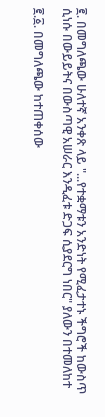፪. በመግለጫው ሁለተኛ አንቀጽ ላይ "...የተቋማቱን አንድነት የሚፈታተኑ ችግሮች ከውስጥ ሲነሱ በውይይትና በውስጣዊ አሠራር እንዲፈቱ ድጋፍ ሲያደርግ ነበር" ያለውን በተመለከተ

፪.፩. በመግለጫው ከተጠቀሰው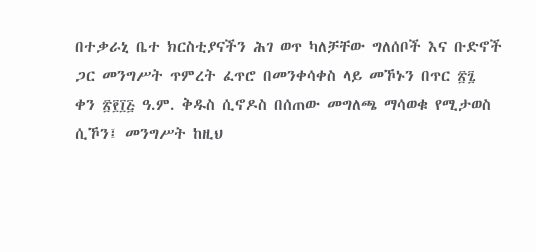በተቃራኒ ቤተ ክርስቲያናችን ሕገ ወጥ ካለቻቸው ግለሰቦች እና ቡድኖች ጋር መንግሥት ጥምረት ፈጥሮ በመንቀሳቀስ ላይ መኾኑን በጥር ፳፯ ቀን ፳፻፲፭ ዓ.ም. ቅዱስ ሲኖዶስ በሰጠው መግለጫ ማሳወቁ የሚታወስ ሲኾን፤ መንግሥት ከዚህ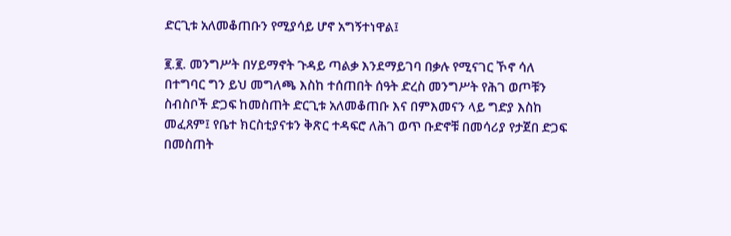ድርጊቱ አለመቆጠቡን የሚያሳይ ሆኖ አግኝተነዋል፤

፪.፪. መንግሥት በሃይማኖት ጉዳይ ጣልቃ እንደማይገባ በቃሉ የሚናገር ኾኖ ሳለ በተግባር ግን ይህ መግለጫ እስከ ተሰጠበት ሰዓት ድረስ መንግሥት የሕገ ወጦቹን ስብስቦች ድጋፍ ከመስጠት ድርጊቱ አለመቆጠቡ እና በምእመናን ላይ ግድያ እስከ መፈጸም፤ የቤተ ክርስቲያናቱን ቅጽር ተዳፍሮ ለሕገ ወጥ ቡድኖቹ በመሳሪያ የታጀበ ድጋፍ በመስጠት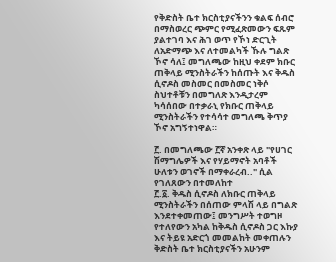የቅድስት ቤተ ክርስቲያናችንን ቁልፍ ሰብሮ በማስወረር ጭምር የሚፈጽመውን ፍጹም ያልተገባ እና ሕገ ወጥ የኾነ ድርጊት ለአድማጭ እና ለተመልካች ኹሉ ግልጽ ኾኖ ሳለ፤ መግለጫው ከዚህ ቀደም ክቡር ጠቅላይ ሚንስትራችን ከሰጡት እና ቅዱስ ሲኖዶስ መስመር በመስመር ነቅሶ ስህተቶቹን በመግለጽ እንዲታረም ካሳሰበው በተቃራኒ የክቡር ጠቅላይ ሚንስትራችን የተሳሳተ መግለጫ ቅጥያ ኾኖ አግኝተነዋል።

፫. በመግለጫው ፫ኛ አንቀጽ ላይ "የሀገር ሽማግሌዎች እና የሃይማኖት አባቶች ሁለቱን ወገኖች በማቀራረብ.." ሲል የገለጸውን በተመለከተ
፫.፩. ቅዱስ ሲኖዶስ ለክቡር ጠቅላይ ሚንስትራችን በሰጠው ምላሽ ላይ በግልጽ እንደተቀመጠው፤ መንግሥት ተወግዞ የተለየውን አካል ከቅዱስ ሲኖዶስ ጋር እኩያ እና ትይዩ አድርጎ መመልከት መቀጠሉን ቅድስት ቤተ ክርስቲያናችን አሁንም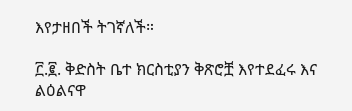እየታዘበች ትገኛለች።

፫.፪. ቅድስት ቤተ ክርስቲያን ቅጽሮቿ እየተደፈሩ እና ልዕልናዋ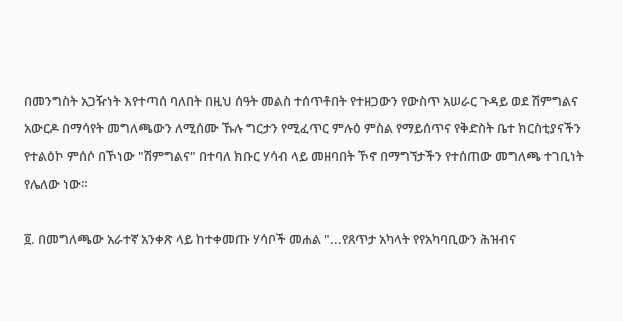በመንግስት አጋዥነት እየተጣሰ ባለበት በዚህ ሰዓት መልስ ተሰጥቶበት የተዘጋውን የውስጥ አሠራር ጉዳይ ወደ ሽምግልና አውርዶ በማሳየት መግለጫውን ለሚሰሙ ኹሉ ግርታን የሚፈጥር ምሉዕ ምስል የማይሰጥና የቅድስት ቤተ ክርስቲያናችን የተልዕኮ ምሰሶ በኾነው "ሽምግልና" በተባለ ክቡር ሃሳብ ላይ መዘባበት ኾኖ በማግኘታችን የተሰጠው መግለጫ ተገቢነት የሌለው ነው።

፬. በመግለጫው አራተኛ አንቀጽ ላይ ከተቀመጡ ሃሳቦች መሐል "...የጸጥታ አካላት የየአካባቢውን ሕዝብና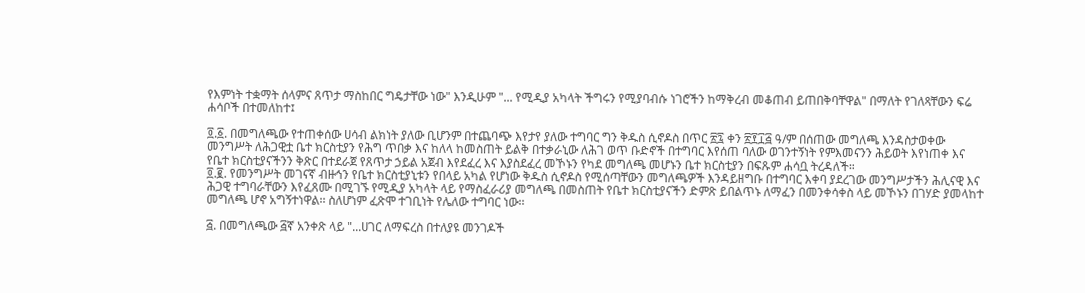የእምነት ተቋማት ሰላምና ጸጥታ ማስከበር ግዴታቸው ነው" እንዲሁም "... የሚዲያ አካላት ችግሩን የሚያባብሱ ነገሮችን ከማቅረብ መቆጠብ ይጠበቅባቸዋል" በማለት የገለጻቸውን ፍሬ ሐሳቦች በተመለከተ፤

፬.፩. በመግለጫው የተጠቀሰው ሀሳብ ልክነት ያለው ቢሆንም በተጨባጭ እየታየ ያለው ተግባር ግን ቅዱስ ሲኖዶስ በጥር ፳፯ ቀን ፳፻፲፭ ዓ/ም በሰጠው መግለጫ እንዳስታወቀው መንግሥት ለሕጋዊቷ ቤተ ክርስቲያን የሕግ ጥበቃ እና ከለላ ከመስጠት ይልቅ በተቃራኒው ለሕገ ወጥ ቡድኖች በተግባር እየሰጠ ባለው ወገንተኝነት የምእመናንን ሕይወት እየነጠቀ እና የቤተ ክርስቲያናችንን ቅጽር በተደራጀ የጸጥታ ኃይል አጀብ እየደፈረ እና እያስደፈረ መኾኑን የካደ መግለጫ መሆኑን ቤተ ክርስቲያን በፍጹም ሐሳቧ ትረዳለች።
፬.፪. የመንግሥት መገናኛ ብዙኅን የቤተ ክርስቲያኒቱን የበላይ አካል የሆነው ቅዱስ ሲኖዶስ የሚሰጣቸውን መግለጫዎች እንዳይዘግቡ በተግባር እቀባ ያደረገው መንግሥታችን ሕሊናዊ እና ሕጋዊ ተግባራቸውን እየፈጸሙ በሚገኙ የሚዲያ አካላት ላይ የማስፈራሪያ መግለጫ በመስጠት የቤተ ክርስቲያናችን ድምጽ ይበልጥኑ ለማፈን በመንቀሳቀስ ላይ መኾኑን በገሃድ ያመላከተ መግለጫ ሆኖ አግኝተነዋል፡፡ ስለሆነም ፈጽሞ ተገቢነት የሌለው ተግባር ነው፡፡

፭. በመግለጫው ፭ኛ አንቀጽ ላይ "...ሀገር ለማፍረስ በተለያዩ መንገዶች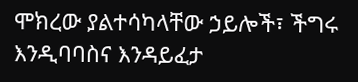ሞክረው ያልተሳካላቸው ኃይሎች፣ ችግሩ እንዲባባስና እንዳይፈታ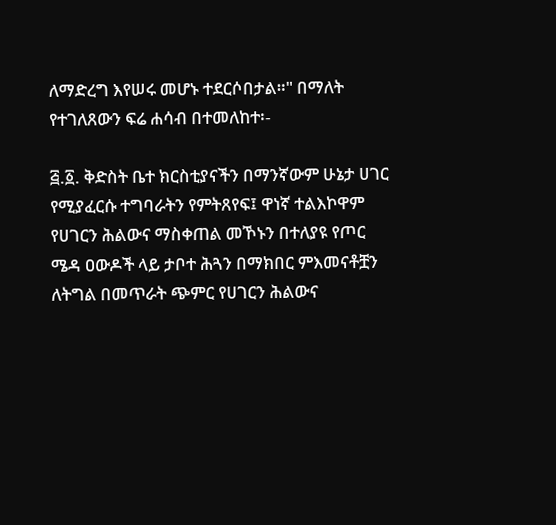ለማድረግ እየሠሩ መሆኑ ተደርሶበታል።" በማለት የተገለጸውን ፍሬ ሐሳብ በተመለከተ፡-

፭.፩. ቅድስት ቤተ ክርስቲያናችን በማንኛውም ሁኔታ ሀገር የሚያፈርሱ ተግባራትን የምትጸየፍ፤ ዋነኛ ተልእኮዋም የሀገርን ሕልውና ማስቀጠል መኾኑን በተለያዩ የጦር ሜዳ ዐውዶች ላይ ታቦተ ሕጓን በማክበር ምእመናቶቿን ለትግል በመጥራት ጭምር የሀገርን ሕልውና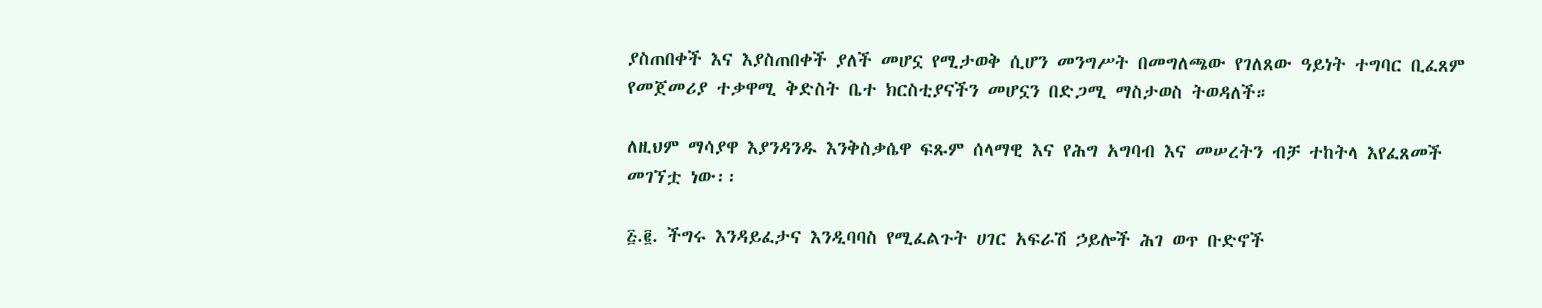ያስጠበቀች እና እያስጠበቀች ያለች መሆኗ የሚታወቅ ሲሆን መንግሥት በመግለጫው የገለጸው ዓይነት ተግባር ቢፈጸም የመጀመሪያ ተቃዋሚ ቅድስት ቤተ ክርስቲያናችን መሆኗን በድጋሚ ማስታወስ ትወዳለች።

ለዚህም ማሳያዋ እያንዳንዱ እንቅስቃሴዋ ፍጹም ሰላማዊ እና የሕግ አግባብ እና መሠረትን ብቻ ተከትላ እየፈጸመች መገኘቷ ነው፡፡

፭.፪. ችግሩ እንዳይፈታና እንዲባባስ የሚፈልጉት ሀገር አፍራሽ ኃይሎች ሕገ ወጥ ቡድኖች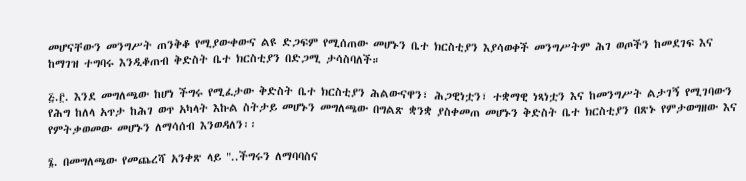መሆናቸውን መንግሥት ጠንቅቆ የሚያውቀውና ልዩ ድጋፍም የሚሰጠው መሆኑን ቤተ ክርስቲያን እያሳወቀች መንግሥትም ሕገ ወጦችን ከመደገፍ እና ከማገዝ ተግባሩ እንዲቆጠብ ቅድስት ቤተ ክርስቲያን በድጋሚ ታሳስባለች።

፭.፫. እንደ መግለጫው ከሆነ ችግሩ የሚፈታው ቅድስት ቤተ ክርስቲያን ሕልውናዋን፣ ሕጋዊነቷን፣ ተቋማዊ ነጻነቷን እና ከመንግሥት ልታገኝ የሚገባውን የሕግ ከለላ አጥታ ከሕገ ወጥ አካላት እኩል ስትታይ መሆኑን መግለጫው በግልጽ ቋንቋ ያስቀመጠ መሆኑን ቅድስት ቤተ ክርስቲያን በጽኑ የምታወግዘው እና የምትቃወመው መሆኑን ለማሳሰብ እንወዳለን፡፡

፮. በመግለጫው የመጨረሻ አንቀጽ ላይ "..ችግሩን ለማባባስና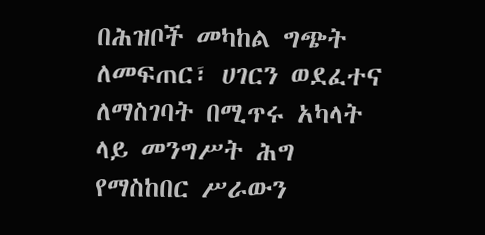በሕዝቦች መካከል ግጭት ለመፍጠር፣ ሀገርን ወደፈተና ለማስገባት በሚጥሩ አካላት ላይ መንግሥት ሕግ የማስከበር ሥራውን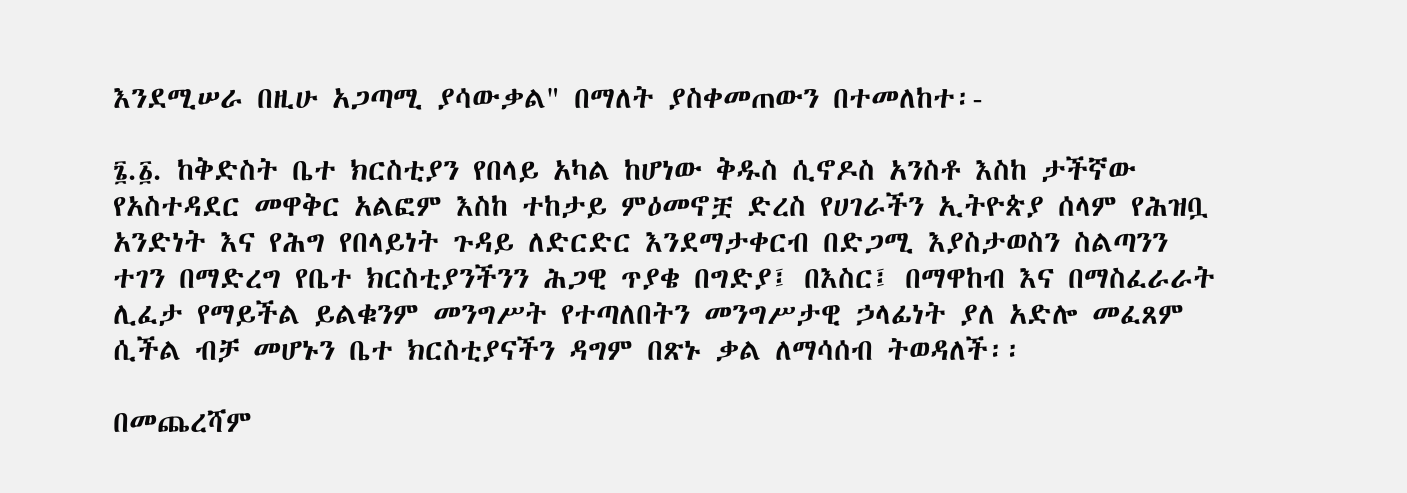እንደሚሠራ በዚሁ አጋጣሚ ያሳውቃል" በማለት ያስቀመጠውን በተመለከተ፡-

፮.፩. ከቅድስት ቤተ ክርስቲያን የበላይ አካል ከሆነው ቅዱስ ሲኖዶስ አንስቶ እስከ ታችኛው የአስተዳደር መዋቅር አልፎም እስከ ተከታይ ምዕመኖቿ ድረስ የሀገራችን ኢትዮጵያ ሰላም የሕዝቧ አንድነት እና የሕግ የበላይነት ጉዳይ ለድርድር እንደማታቀርብ በድጋሚ እያስታወስን ስልጣንን ተገን በማድረግ የቤተ ክርስቲያንችንን ሕጋዊ ጥያቄ በግድያ፤ በእስር፤ በማዋከብ እና በማስፈራራት ሊፈታ የማይችል ይልቁንም መንግሥት የተጣለበትን መንግሥታዊ ኃላፊነት ያለ አድሎ መፈጸም ሲችል ብቻ መሆኑን ቤተ ክርስቲያናችን ዳግም በጽኑ ቃል ለማሳሰብ ትወዳለች፡፡

በመጨረሻም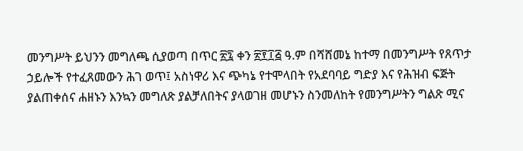መንግሥት ይህንን መግለጫ ሲያወጣ በጥር ፳፯ ቀን ፳፻፲፭ ዓ.ም በሻሸመኔ ከተማ በመንግሥት የጸጥታ ኃይሎች የተፈጸመውን ሕገ ወጥ፤ አስነዋሪ እና ጭካኔ የተሞላበት የአደባባይ ግድያ እና የሕዝብ ፍጅት ያልጠቀሰና ሐዘኑን እንኳን መግለጽ ያልቻለበትና ያላወገዘ መሆኑን ስንመለከት የመንግሥትን ግልጽ ሚና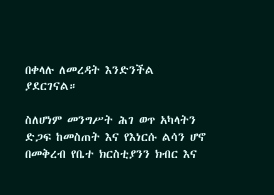በቀላሉ ለመረዳት እንድንችል ያደርገናል።

ስለሆነም መንግሥት ሕገ ወጥ አካላትን ድጋፍ ከመስጠት እና የእነርሱ ልሳን ሆኖ በመቅረብ የቤተ ክርስቲያንን ክብር እና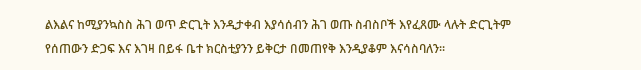ልእልና ከሚያንኳስስ ሕገ ወጥ ድርጊት እንዲታቀብ እያሳሰብን ሕገ ወጡ ስብስቦች እየፈጸሙ ላሉት ድርጊትም የሰጠውን ድጋፍ እና እገዛ በይፋ ቤተ ክርስቲያንን ይቅርታ በመጠየቅ እንዲያቆም እናሳስባለን፡፡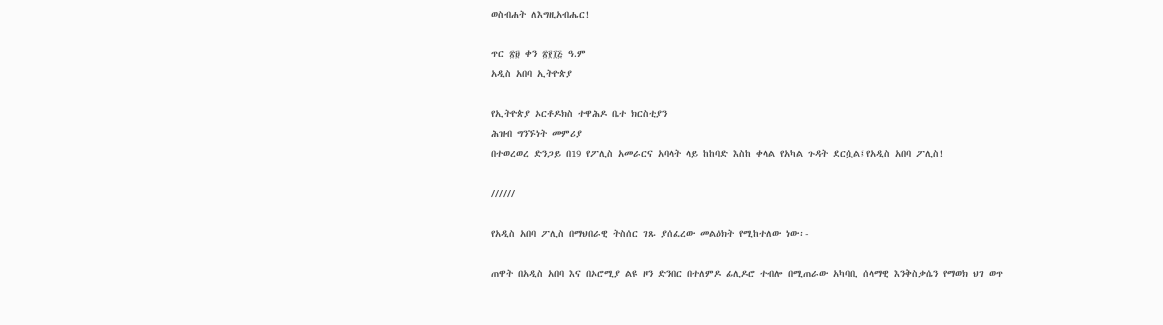ወስብሐት ለእግዚአብሔር!

ጥር ፳፱ ቀን ፳፻፲፭ ዓ.ም
አዲስ አበባ ኢትዮጵያ

የኢትዮጵያ ኦርቶዶክስ ተዋሕዶ ቤተ ክርስቲያን
ሕዝብ ግንኙነት መምሪያ
በተወረወረ ድንጋይ በ19 የፖሊስ አመራርና አባላት ላይ ከከባድ እስከ ቀላል የአካል ጉዳት ደርሷል፤የአዲስ አበባ ፖሊስ!

//////

የአዲስ አበባ ፖሊስ በማህበራዊ ትስሰር ገጹ ያሰፈረው መልዕክት የሚከተለው ነው፡-

ጠዋት በአዲስ አበባ እና በኦሮሚያ ልዩ ዞን ድንበር በተለምዶ ፊሊዶሮ ተብሎ በሚጠራው አካባቢ ሰላማዊ እንቅስቃሴን የማወክ ህገ ወጥ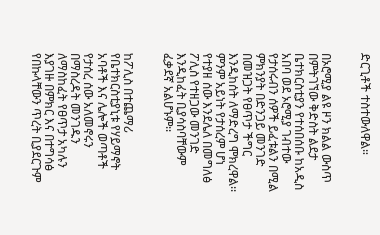ድርጊቶች ተስተውለዋል።


በኦሮሚያ ልዩ ዞን ክልል ውስጥ በምትገኘው ቅድስት ልደታ ቤተክርስቲያን የተሰበሰቡ ከአዲስ አበባ ወደ ኦሮሚያ ገብተው የታሰሩብን ሰዎች ይፈቱልን በሚል ምክንያት በድንጋይ መንገድ በመዝጋት የፀጥታ ችግር እንዲከሰት ለማድረግ ሞክረዋል፡፡ ምንም አይነት የታሰረም ሆነ የተያዘ ሰው እንደሌለ በመግለፅ ፖሊስ የተዘጋው መንገድ እንዲከፈት ቢያሳስባቸውም ፈቃደኛ አልሆኑም፡፡


ከፖሊስ በተጨማሪ የቤተክርስቲያኒቱ የሃይማኖት አባቶች እና ሌሎች ወጣቶች የታሰረ ሰው አለመኖሩን በማስረዳት መንገዱን ለማስከፈት የፀጥታ አካሉን እያገዙ በምክር እና በተግሳፅ የበኩላቸውን ጥረት ቢያደርጉም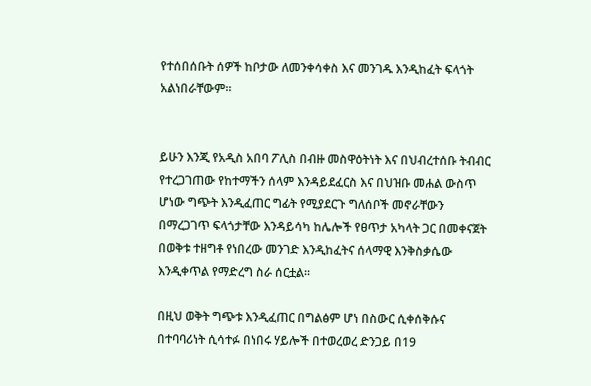የተሰበሰቡት ሰዎች ከቦታው ለመንቀሳቀስ እና መንገዱ እንዲከፈት ፍላጎት አልነበራቸውም፡፡


ይሁን እንጂ የአዲስ አበባ ፖሊስ በብዙ መስዋዕትነት እና በህብረተሰቡ ትብብር የተረጋገጠው የከተማችን ሰላም እንዳይደፈርስ እና በህዝቡ መሐል ውስጥ ሆነው ግጭት እንዲፈጠር ግፊት የሚያደርጉ ግለሰቦች መኖራቸውን በማረጋገጥ ፍላጎታቸው እንዳይሳካ ከሌሎች የፀጥታ አካላት ጋር በመቀናጀት በወቅቱ ተዘግቶ የነበረው መንገድ እንዲከፈትና ሰላማዊ እንቅስቃሴው እንዲቀጥል የማድረግ ስራ ሰርቷል፡፡

በዚህ ወቅት ግጭቱ እንዲፈጠር በግልፅም ሆነ በስውር ሲቀሰቅሱና በተባባሪነት ሲሳተፉ በነበሩ ሃይሎች በተወረወረ ድንጋይ በ19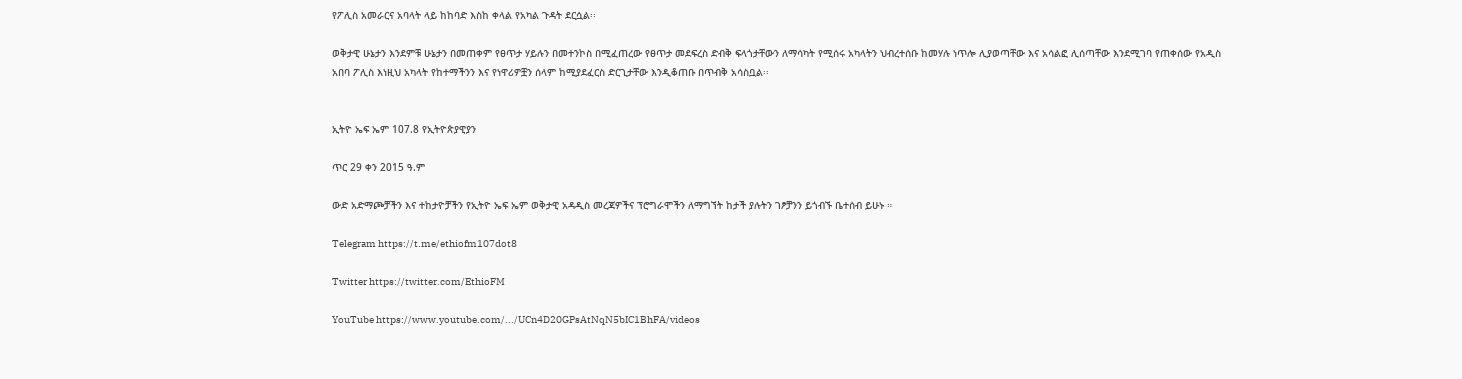የፖሊስ አመራርና አባላት ላይ ከከባድ እስከ ቀላል የአካል ጉዳት ደርሷል፡፡

ወቅታዊ ሁኔታን እንደምቹ ሁኔታን በመጠቀም የፀጥታ ሃይሉን በመተንኮስ በሚፈጠረው የፀጥታ መደፍረስ ድብቅ ፍላጎታቸውን ለማሳካት የሚሰሩ አካላትን ህብረተሰቡ ከመሃሉ ነጥሎ ሊያወጣቸው እና አሳልፎ ሊሰጣቸው እንደሚገባ የጠቀሰው የአዲስ አበባ ፖሊስ እነዚህ አካላት የከተማችንን እና የነዋሪዎቿን ሰላም ከሚያደፈርስ ድርጊታቸው እንዲቆጠቡ በጥብቅ አሳስቧል፡፡


ኢትዮ ኤፍ ኤም 107.8 የኢትዮጵያዊያን

ጥር 29 ቀን 2015 ዓ.ም

ውድ አድማጮቻችን እና ተከታዮቻችን የኢትዮ ኤፍ ኤም ወቅታዊ አዳዲስ መረጃዎችና ፕሮግራሞችን ለማግኘት ከታች ያሉትን ገፆቻንን ይጎብኙ ቤተሰብ ይሁኑ ።

Telegram https://t.me/ethiofm107dot8

Twitter https://twitter.com/EthioFM

YouTube https://www.youtube.com/.../UCn4D20GPsAtNqN5bIC1BhFA/videos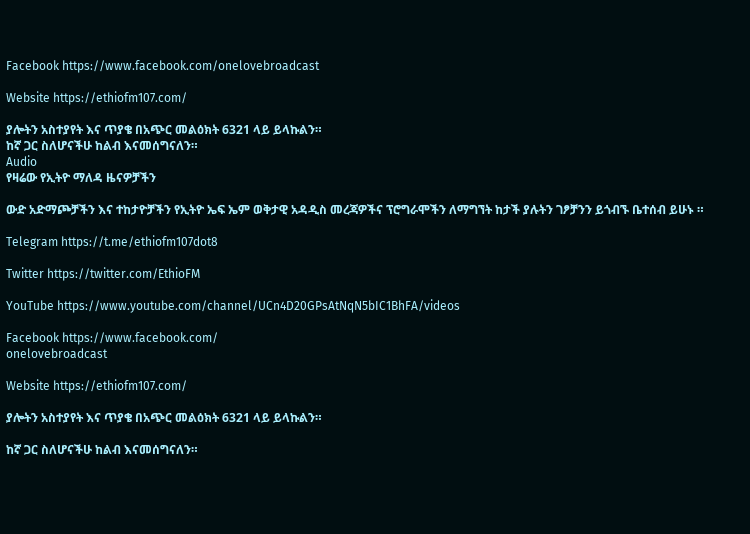Facebook https://www.facebook.com/onelovebroadcast

Website https://ethiofm107.com/

ያሎትን አስተያየት እና ጥያቄ በአጭር መልዕክት 6321 ላይ ይላኩልን።
ከኛ ጋር ስለሆናችሁ ከልብ እናመሰግናለን።
Audio
የዛሬው የኢትዮ ማለዳ ዜናዎቻችን

ውድ አድማጮቻችን እና ተከታዮቻችን የኢትዮ ኤፍ ኤም ወቅታዊ አዳዲስ መረጃዎችና ፕሮግራሞችን ለማግኘት ከታች ያሉትን ገፆቻንን ይጎብኙ ቤተሰብ ይሁኑ ።

Telegram https://t.me/ethiofm107dot8

Twitter https://twitter.com/EthioFM

YouTube https://www.youtube.com/channel/UCn4D20GPsAtNqN5bIC1BhFA/videos

Facebook https://www.facebook.com/
onelovebroadcast

Website https://ethiofm107.com/

ያሎትን አስተያየት እና ጥያቄ በአጭር መልዕክት 6321 ላይ ይላኩልን።

ከኛ ጋር ስለሆናችሁ ከልብ እናመሰግናለን።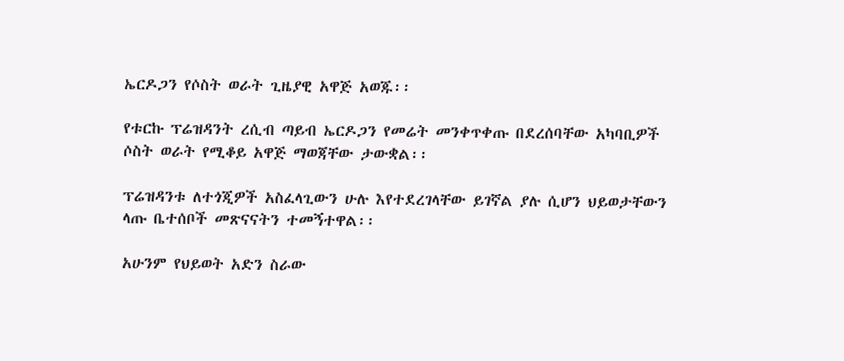ኤርዶጋን የሶስት ወራት ጊዜያዊ አዋጅ አወጁ፡፡

የቱርኩ ፕሬዝዳንት ረሲብ ጣይብ ኤርዶጋን የመሬት መንቀጥቀጡ በደረሰባቸው አካባቢዎች ሶስት ወራት የሚቆይ አዋጅ ማወጃቸው ታውቋል፡፡

ፕሬዝዳንቱ ለተጎጂዎች አስፈላጊውን ሁሉ እየተደረገላቸው ይገኛል ያሉ ሲሆን ህይወታቸውን ላጡ ቤተሰቦች መጽናናትን ተመኝተዋል፡፡

አሁንም የህይወት አድን ስራው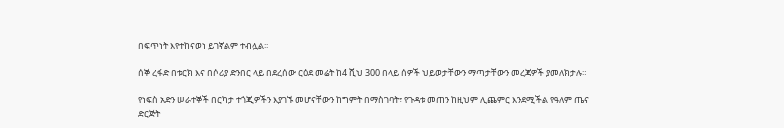በፍጥነት እየተከናወነ ይገኛልም ተብሏል፡፡

ሰኞ ረፋድ በቱርክ እና በሶሪያ ድንበር ላይ በደረሰው ርዕደ መሬት ከ4 ሺህ 300 በላይ ሰዎች ህይወታቸውን ማጣታቸውን መረጃዎች ያመለክታሉ።

የነፍስ አድን ሠራተኞች በርካታ ተጎጂዎችን እያገኙ መሆናቸውን ከግምት በማስገባት፣ የጉዳቱ መጠን ከዚህም ሊጨምር እንደሚችል የዓለም ጤና ድርጅት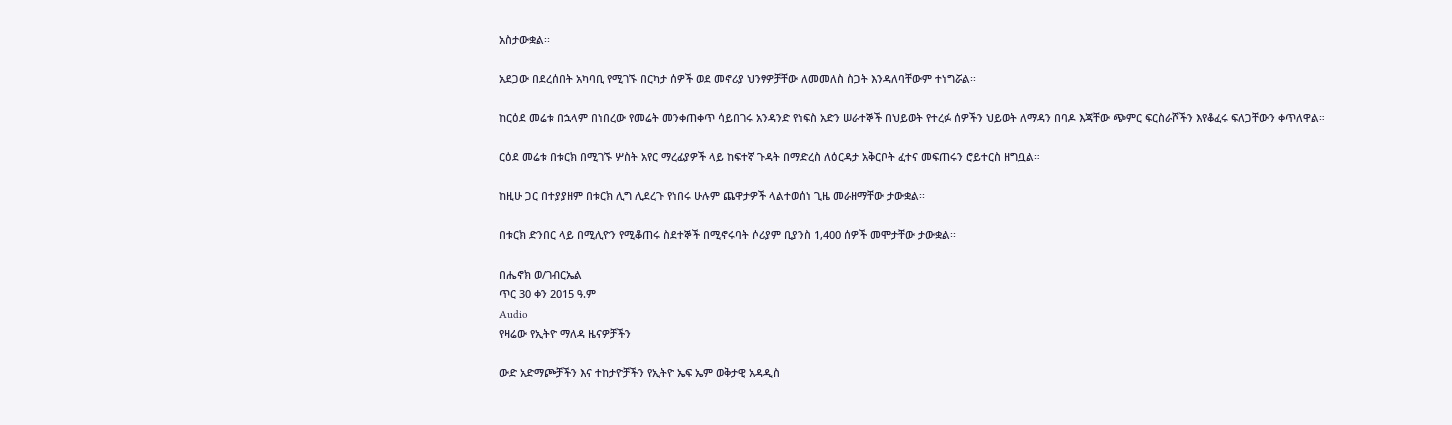አስታውቋል፡፡

አደጋው በደረሰበት አካባቢ የሚገኙ በርካታ ሰዎች ወደ መኖሪያ ህንፃዎቻቸው ለመመለስ ስጋት እንዳለባቸውም ተነግሯል፡፡

ከርዕደ መሬቱ በኋላም በነበረው የመሬት መንቀጠቀጥ ሳይበገሩ አንዳንድ የነፍስ አድን ሠራተኞች በህይወት የተረፉ ሰዎችን ህይወት ለማዳን በባዶ እጃቸው ጭምር ፍርስራሾችን እየቆፈሩ ፍለጋቸውን ቀጥለዋል።

ርዕደ መሬቱ በቱርክ በሚገኙ ሦስት አየር ማረፊያዎች ላይ ከፍተኛ ጉዳት በማድረስ ለዕርዳታ አቅርቦት ፈተና መፍጠሩን ሮይተርስ ዘግቧል።

ከዚሁ ጋር በተያያዘም በቱርክ ሊግ ሊደረጉ የነበሩ ሁሉም ጨዋታዎች ላልተወሰነ ጊዜ መራዘማቸው ታውቋል፡፡

በቱርክ ድንበር ላይ በሚሊዮን የሚቆጠሩ ስደተኞች በሚኖሩባት ሶሪያም ቢያንስ 1,400 ሰዎች መሞታቸው ታውቋል፡፡

በሔኖክ ወ/ገብርኤል
ጥር 30 ቀን 2015 ዓ.ም
Audio
የዛሬው የኢትዮ ማለዳ ዜናዎቻችን

ውድ አድማጮቻችን እና ተከታዮቻችን የኢትዮ ኤፍ ኤም ወቅታዊ አዳዲስ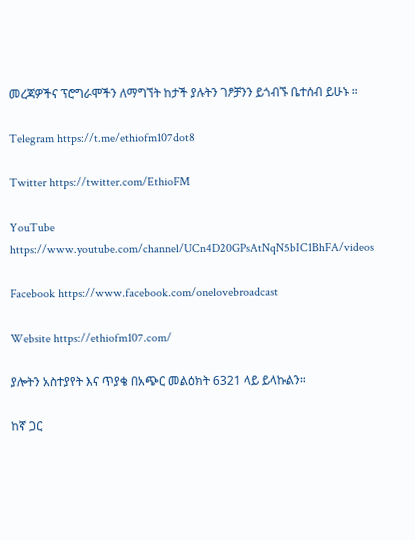መረጃዎችና ፕሮግራሞችን ለማግኘት ከታች ያሉትን ገፆቻንን ይጎብኙ ቤተሰብ ይሁኑ ።

Telegram https://t.me/ethiofm107dot8

Twitter https://twitter.com/EthioFM

YouTube https://www.youtube.com/channel/UCn4D20GPsAtNqN5bIC1BhFA/videos

Facebook https://www.facebook.com/onelovebroadcast

Website https://ethiofm107.com/

ያሎትን አስተያየት እና ጥያቄ በአጭር መልዕክት 6321 ላይ ይላኩልን።

ከኛ ጋር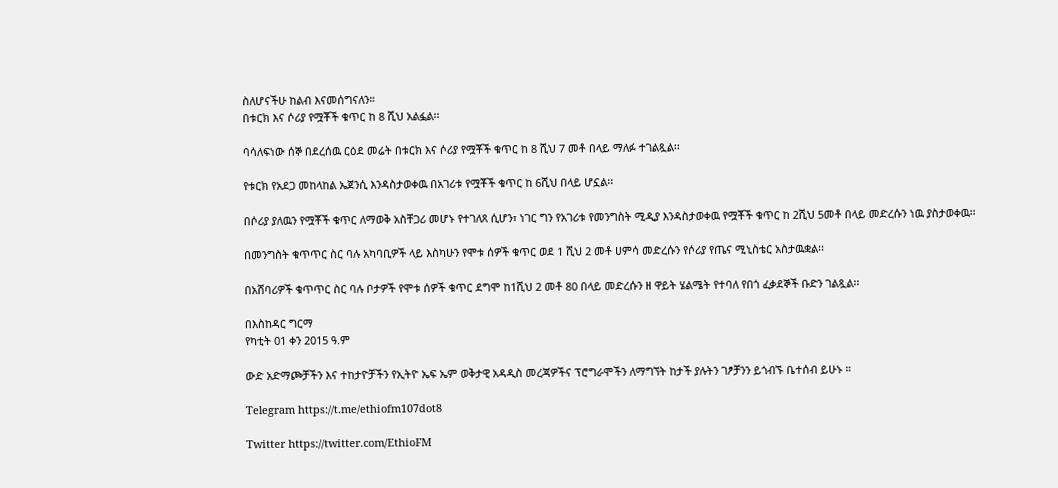ስለሆናችሁ ከልብ እናመሰግናለን።
በቱርክ እና ሶሪያ የሟቾች ቁጥር ከ 8 ሺህ አልፏል፡፡

ባሳለፍነው ሰኞ በደረሰዉ ርዕደ መሬት በቱርክ እና ሶሪያ የሟቾች ቁጥር ከ 8 ሺህ 7 መቶ በላይ ማለፉ ተገልጿል፡፡

የቱርክ የአደጋ መከላከል ኤጀንሲ እንዳስታወቀዉ በአገሪቱ የሟቾች ቁጥር ከ 6ሺህ በላይ ሆኗል፡፡

በሶሪያ ያለዉን የሟቾች ቁጥር ለማወቅ አስቸጋሪ መሆኑ የተገለጸ ሲሆን፣ ነገር ግን የአገሪቱ የመንግስት ሚዲያ እንዳስታወቀዉ የሟቾች ቁጥር ከ 2ሺህ 5መቶ በላይ መድረሱን ነዉ ያስታወቀዉ፡፡

በመንግስት ቁጥጥር ስር ባሉ አካባቢዎች ላይ እስካሁን የሞቱ ሰዎች ቁጥር ወደ 1 ሺህ 2 መቶ ሀምሳ መድረሱን የሶሪያ የጤና ሚኒስቴር አስታዉቋል፡፡

በአሸባሪዎች ቁጥጥር ስር ባሉ ቦታዎች የሞቱ ሰዎች ቁጥር ደግሞ ከ1ሺህ 2 መቶ 80 በላይ መድረሱን ዘ ዋይት ሄልሜት የተባለ የበጎ ፈቃደኞች ቡድን ገልጿል፡፡

በእስከዳር ግርማ
የካቲት 01 ቀን 2015 ዓ.ም

ውድ አድማጮቻችን እና ተከታዮቻችን የኢትዮ ኤፍ ኤም ወቅታዊ አዳዲስ መረጃዎችና ፕሮግራሞችን ለማግኘት ከታች ያሉትን ገፆቻንን ይጎብኙ ቤተሰብ ይሁኑ ።

Telegram https://t.me/ethiofm107dot8

Twitter https://twitter.com/EthioFM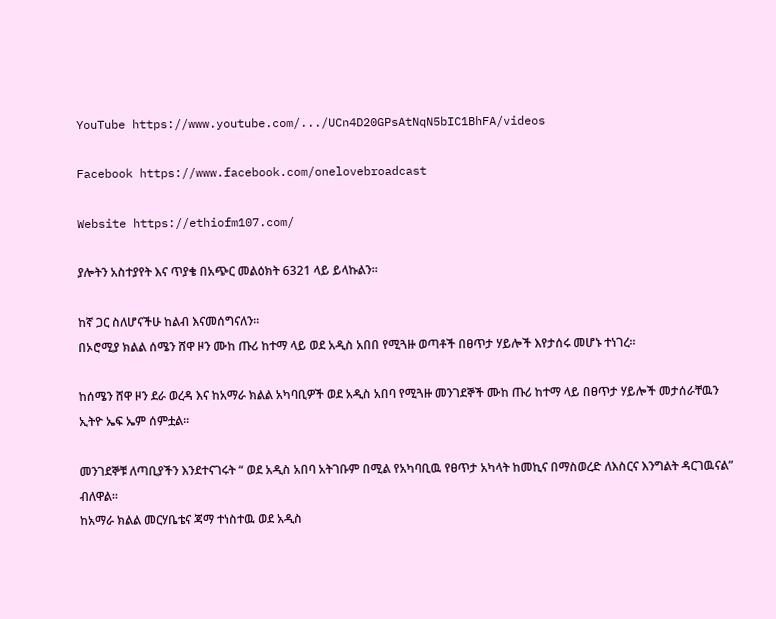YouTube https://www.youtube.com/.../UCn4D20GPsAtNqN5bIC1BhFA/videos

Facebook https://www.facebook.com/onelovebroadcast

Website https://ethiofm107.com/

ያሎትን አስተያየት እና ጥያቄ በአጭር መልዕክት 6321 ላይ ይላኩልን።

ከኛ ጋር ስለሆናችሁ ከልብ እናመሰግናለን።
በኦሮሚያ ክልል ሰሜን ሸዋ ዞን ሙከ ጡሪ ከተማ ላይ ወደ አዲስ አበበ የሚጓዙ ወጣቶች በፀጥታ ሃይሎች እየታሰሩ መሆኑ ተነገረ፡፡

ከሰሜን ሸዋ ዞን ደራ ወረዳ እና ከአማራ ክልል አካባቢዎች ወደ አዲስ አበባ የሚጓዙ መንገደኞች ሙከ ጡሪ ከተማ ላይ በፀጥታ ሃይሎች መታሰራቸዉን ኢትዮ ኤፍ ኤም ሰምቷል፡፡

መንገደኞቹ ለጣቢያችን እንደተናገሩት “ ወደ አዲስ አበባ አትገቡም በሚል የአካባቢዉ የፀጥታ አካላት ከመኪና በማስወረድ ለእስርና እንግልት ዳርገዉናል” ብለዋል፡፡
ከአማራ ክልል መርሃቤቴና ጃማ ተነስተዉ ወደ አዲስ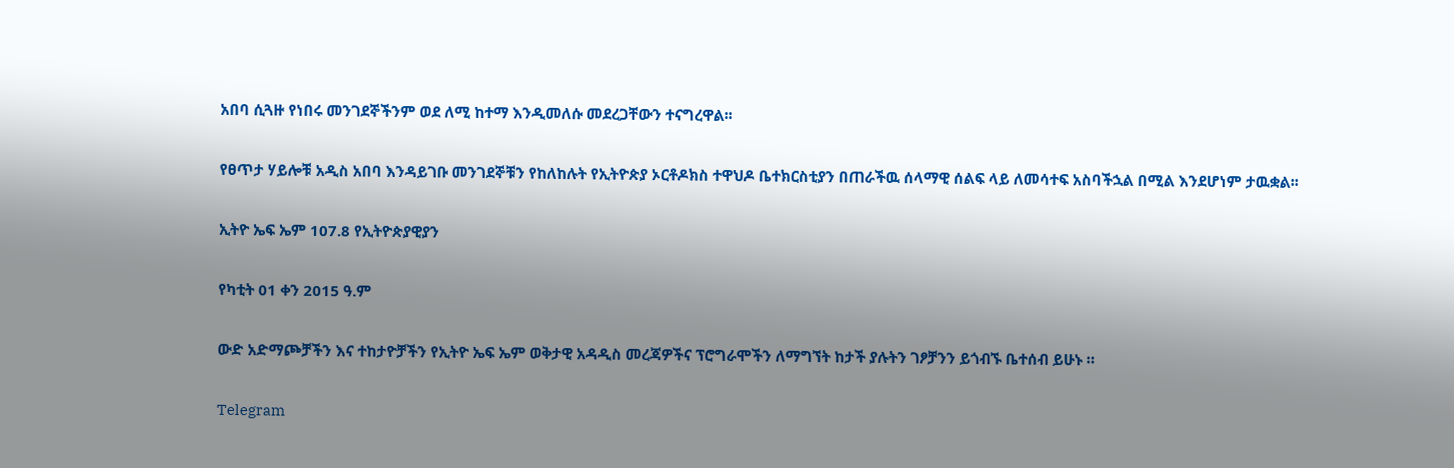አበባ ሲጓዙ የነበሩ መንገደኞችንም ወደ ለሚ ከተማ እንዲመለሱ መደረጋቸውን ተናግረዋል፡፡

የፀጥታ ሃይሎቹ አዲስ አበባ እንዳይገቡ መንገደኞቹን የከለከሉት የኢትዮጵያ ኦርቶዶክስ ተዋህዶ ቤተክርስቲያን በጠራችዉ ሰላማዊ ሰልፍ ላይ ለመሳተፍ አስባችኋል በሚል እንደሆነም ታዉቋል፡፡

ኢትዮ ኤፍ ኤም 107.8 የኢትዮጵያዊያን

የካቲት 01 ቀን 2015 ዓ.ም

ውድ አድማጮቻችን እና ተከታዮቻችን የኢትዮ ኤፍ ኤም ወቅታዊ አዳዲስ መረጃዎችና ፕሮግራሞችን ለማግኘት ከታች ያሉትን ገፆቻንን ይጎብኙ ቤተሰብ ይሁኑ ።

Telegram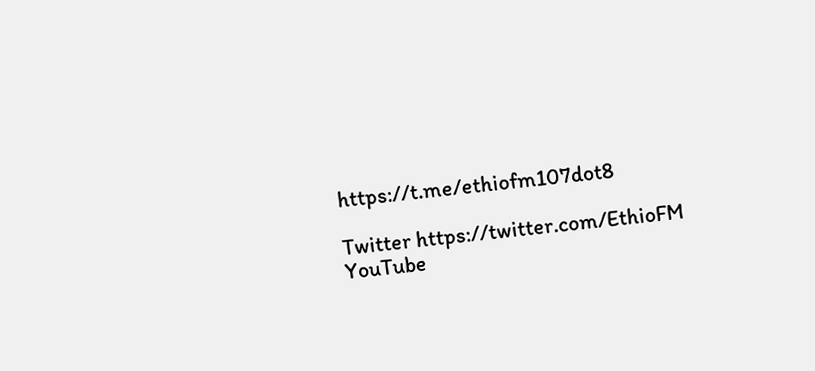https://t.me/ethiofm107dot8

Twitter https://twitter.com/EthioFM
YouTube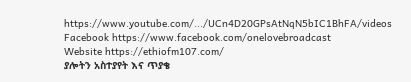https://www.youtube.com/.../UCn4D20GPsAtNqN5bIC1BhFA/videos
Facebook https://www.facebook.com/onelovebroadcast
Website https://ethiofm107.com/
ያሎትን አስተያየት እና ጥያቄ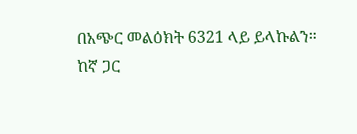በአጭር መልዕክት 6321 ላይ ይላኩልን።
ከኛ ጋር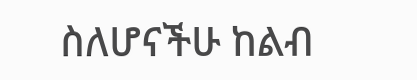ስለሆናችሁ ከልብ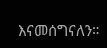እናመሰግናለን።